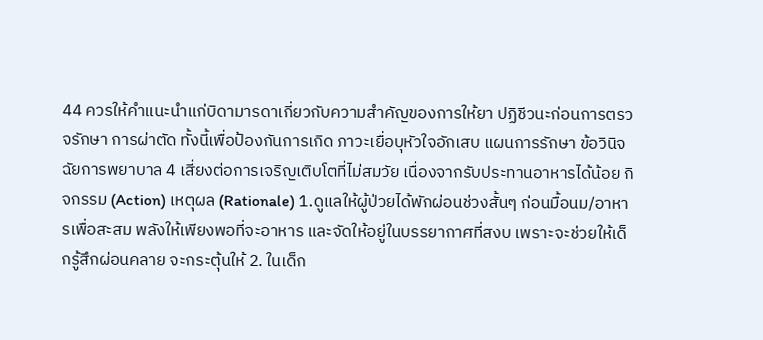44 ควรให้คำแนะนำแก่บิดามารดาเกี่ยวกับความสำคัญของการให้ยา ปฏิชีวนะก่อนการตรวจรักษา การผ่าตัด ทั้งนี้เพื่อป้องกันการเกิด ภาวะเยื่อบุหัวใจอักเสบ แผนการรักษา ข้อวินิจฉัยการพยาบาล 4 เสี่ยงต่อการเจริญเติบโตที่ไม่สมวัย เนื่องจากรับประทานอาหารได้น้อย กิจกรรม (Action) เหตุผล (Rationale) 1.ดูแลให้ผู้ป่วยได้พักผ่อนช่วงสั้นๆ ก่อนมื้อนม/อาหารเพื่อสะสม พลังให้เพียงพอที่จะอาหาร และจัดให้อยู่ในบรรยากาศที่สงบ เพราะจะช่วยให้เด็กรู้สึกผ่อนคลาย จะกระตุ้นให้ 2. ในเด็ก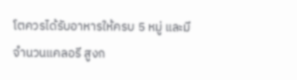โตควรได้รับอาหารให้ครบ 5 หมู่ และมีจำนวนแคลอรี สูงก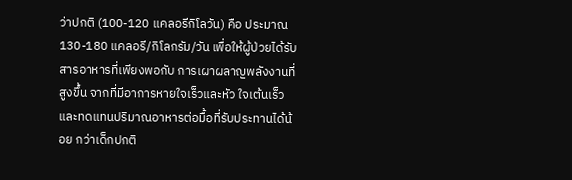ว่าปกติ (100-120 แคลอรีกิโลวัน) คือ ประมาณ 130-180 แคลอรี/กิโลกรัม/วัน เพื่อให้ผู้ป่วยได้รับสารอาหารที่เพียงพอกับ การเผาผลาญพลังงานที่สูงขึ้น จากที่มีอาการหายใจเร็วและหัว ใจเต้นเร็วและทดแทนปริมาณอาหารต่อมื้อที่รับประทานได้น้อย กว่าเด็กปกติ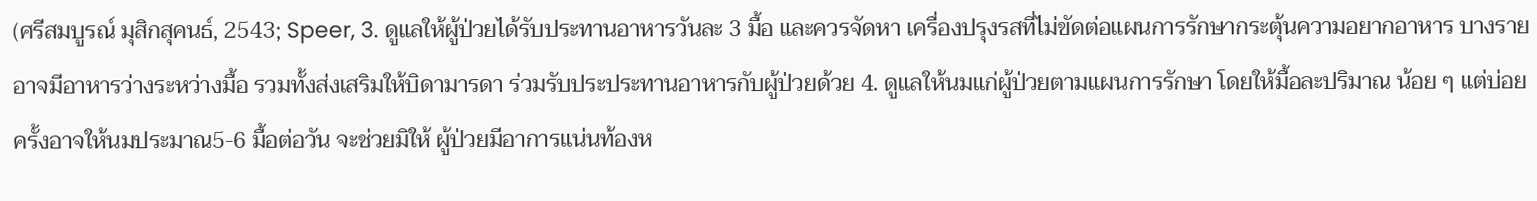(ศรีสมบูรณ์ มุสิกสุคนธ์, 2543; Speer, 3. ดูแลให้ผู้ป่วยได้รับประทานอาหารวันละ 3 มื้อ และควรจัดหา เครื่องปรุงรสที่ไม่ขัดต่อแผนการรักษากระตุ้นความอยากอาหาร บางรายอาจมีอาหารว่างระหว่างมื้อ รวมทั้งส่งเสริมให้บิดามารดา ร่วมรับประประทานอาหารกับผู้ป่วยด้วย 4. ดูแลให้นมแก่ผู้ป่วยตามแผนการรักษา โดยให้มื้อละปริมาณ น้อย ๆ แต่บ่อยครั้งอาจให้นมประมาณ5-6 มื้อต่อวัน จะช่วยมิให้ ผู้ป่วยมีอาการแน่นท้องห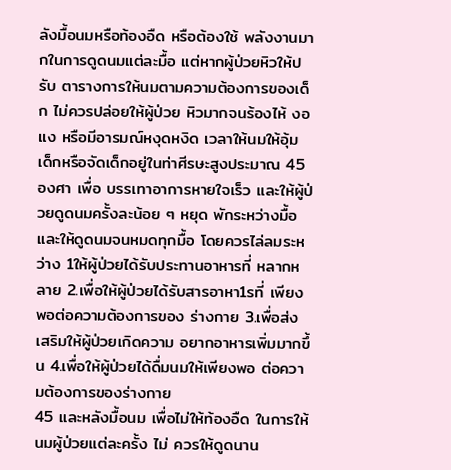ลังมื้อนมหรือท้องอืด หรือต้องใช้ พลังงานมากในการดูดนมแต่ละมื้อ แต่หากผู้ป่วยหิวให้ปรับ ตารางการให้นมตามความต้องการของเด็ก ไม่ควรปล่อยให้ผู้ป่วย หิวมากจนร้องไห้ งอแง หรือมีอารมณ์หงุดหงิด เวลาให้นมให้อุ้ม เด็กหรือจัดเด็กอยู่ในท่าศีรษะสูงประมาณ 45 องศา เพื่อ บรรเทาอาการหายใจเร็ว และให้ผู้ป่วยดูดนมครั้งละน้อย ๆ หยุด พักระหว่างมื้อ และให้ดูดนมจนหมดทุกมื้อ โดยควรไล่ลมระหว่าง 1ให้ผู้ป่วยได้รับประทานอาหารที่ หลากหลาย 2.เพื่อให้ผู้ป่วยได้รับสารอาหา1รที่ เพียงพอต่อความต้องการของ ร่างกาย 3.เพื่อส่งเสริมให้ผู้ป่วยเกิดความ อยากอาหารเพิ่มมากขึ้น 4.เพื่อให้ผู้ป่วยได้ดื่มนมให้เพียงพอ ต่อความต้องการของร่างกาย
45 และหลังมื้อนม เพื่อไม่ให้ท้องอืด ในการให้นมผู้ป่วยแต่ละครั้ง ไม่ ควรให้ดูดนาน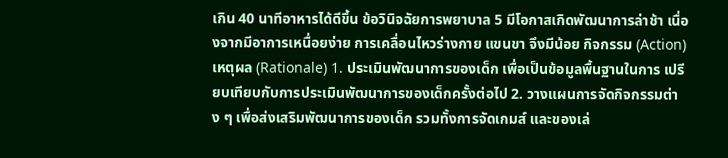เกิน 40 นาทีอาหารได้ดีขึ้น ข้อวินิจฉัยการพยาบาล 5 มีโอกาสเกิดพัฒนาการล่าช้า เนื่องจากมีอาการเหนื่อยง่าย การเคลื่อนไหวร่างกาย แขนขา จึงมีน้อย กิจกรรม (Action) เหตุผล (Rationale) 1. ประเมินพัฒนาการของเด็ก เพื่อเป็นข้อมูลพื้นฐานในการ เปรียบเทียบกับการประเมินพัฒนาการของเด็กครั้งต่อไป 2. วางแผนการจัดกิจกรรมต่าง ๆ เพื่อส่งเสริมพัฒนาการของเด็ก รวมทั้งการจัดเกมส์ และของเล่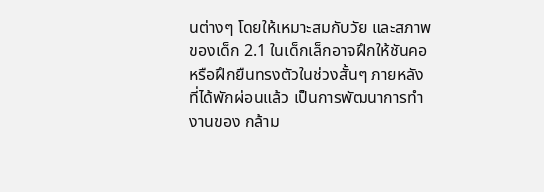นต่างๆ โดยให้เหมาะสมกับวัย และสภาพของเด็ก 2.1 ในเด็กเล็กอาจฝึกให้ชันคอ หรือฝึกยืนทรงตัวในช่วงสั้นๆ ภายหลังที่ได้พักผ่อนแล้ว เป็นการพัฒนาการทำงานของ กล้าม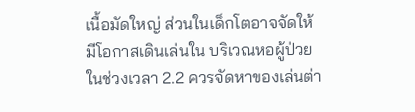เนื้อมัดใหญ่ ส่วนในเด็กโตอาจจัดให้มีโอกาสเดินเล่นใน บริเวณหอผู้ป่วยในช่วงเวลา 2.2 ควรจัดหาของเล่นต่า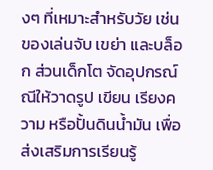งๆ ที่เหมาะสำหรับวัย เช่น ของเล่นจับ เขย่า และบล็อก ส่วนเด็กโต จัดอุปกรณ์ณีให้วาดรูป เขียน เรียงความ หรือปั้นดินน้ำมัน เพื่อส่งเสริมการเรียนรู้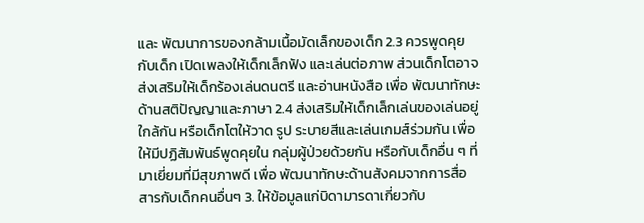และ พัฒนาการของกล้ามเนื้อมัดเล็กของเด็ก 2.3 ควรพูดคุยกับเด็ก เปิดเพลงให้เด็กเล็กฟัง และเล่นต่อภาพ ส่วนเด็กโตอาจส่งเสริมให้เด็กร้องเล่นดนตรี และอ่านหนังสือ เพื่อ พัฒนาทักษะด้านสติปัญญาและภาษา 2.4 ส่งเสริมให้เด็กเล็กเล่นของเล่นอยู่ใกล้กัน หรือเด็กโตให้วาด รูป ระบายสีและเล่นเกมส์ร่วมกัน เพื่อให้มีปฏิสัมพันธ์พูดคุยใน กลุ่มผู้ป่วยด้วยกัน หรือกับเด็กอื่น ๆ ที่มาเยี่ยมที่มีสุขภาพดี เพื่อ พัฒนาทักษะด้านสังคมจากการสื่อสารกับเด็กคนอื่นๆ 3. ให้ข้อมูลแก่บิดามารดาเกี่ยวกับ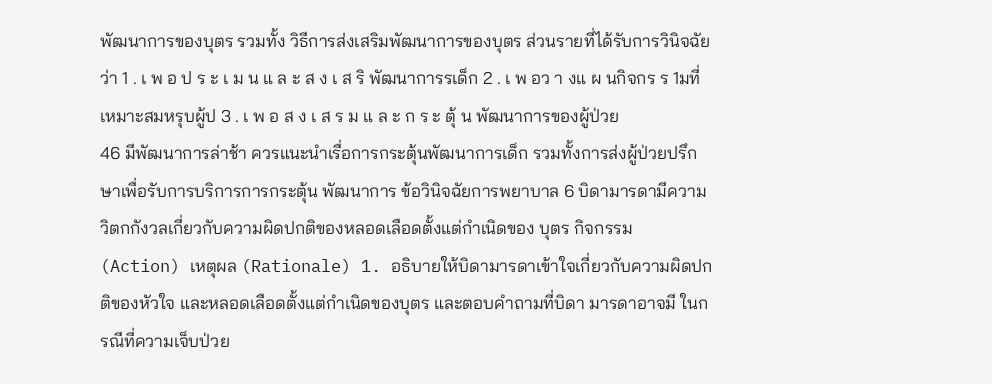พัฒนาการของบุตร รวมทั้ง วิธีการส่งเสริมพัฒนาการของบุตร ส่วนรายที่ได้รับการวินิจฉัยว่า 1 . เ พ อ ป ร ะ เ ม น แ ล ะ ส ง เ ส ริ พัฒนาการรเด็ก 2 . เ พ อว า งแ ผ นกิจกร ร 1มที่ เหมาะสมหรุบผู้ป 3 . เ พ อ ส ง เ ส ร ม แ ล ะ ก ร ะ ตุ้ น พัฒนาการของผู้ป่วย
46 มีพัฒนาการล่าช้า ควรแนะนำเรื่อการกระตุ้นพัฒนาการเด็ก รวมทั้งการส่งผู้ป่วยปรึกษาเพื่อรับการบริการการกระตุ้น พัฒนาการ ข้อวินิจฉัยการพยาบาล 6 บิดามารดามีความวิตกกังวลเกี่ยวกับความผิดปกติของหลอดเลือดตั้งแต่กำเนิดของ บุตร กิจกรรม (Action) เหตุผล (Rationale) 1. อธิบายให้บิดามารดาเข้าใจเกี่ยวกับความผิดปกติของหัวใจ และหลอดเลือดตั้งแต่กำเนิดของบุตร และตอบคำถามที่บิดา มารดาอาจมี ในกรณีที่ความเจ็บป่วย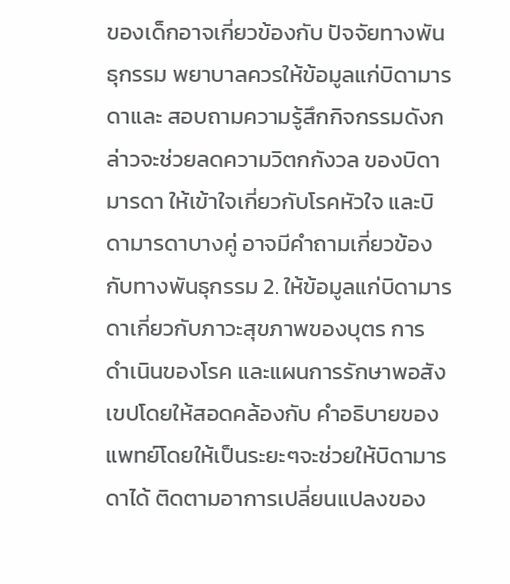ของเด็กอาจเกี่ยวข้องกับ ปัจจัยทางพันธุกรรม พยาบาลควรให้ข้อมูลแก่บิดามารดาและ สอบถามความรู้สึกกิจกรรมดังกล่าวจะช่วยลดความวิตกกังวล ของบิดามารดา ให้เข้าใจเกี่ยวกับโรคหัวใจ และบิดามารดาบางคู่ อาจมีคำถามเกี่ยวข้องกับทางพันธุกรรม 2. ให้ข้อมูลแก่บิดามารดาเกี่ยวกับภาวะสุขภาพของบุตร การ ดำเนินของโรค และแผนการรักษาพอสังเขปโดยให้สอดคล้องกับ คำอธิบายของแพทย์โดยให้เป็นระยะๆจะช่วยให้บิดามารดาได้ ติดตามอาการเปลี่ยนแปลงของ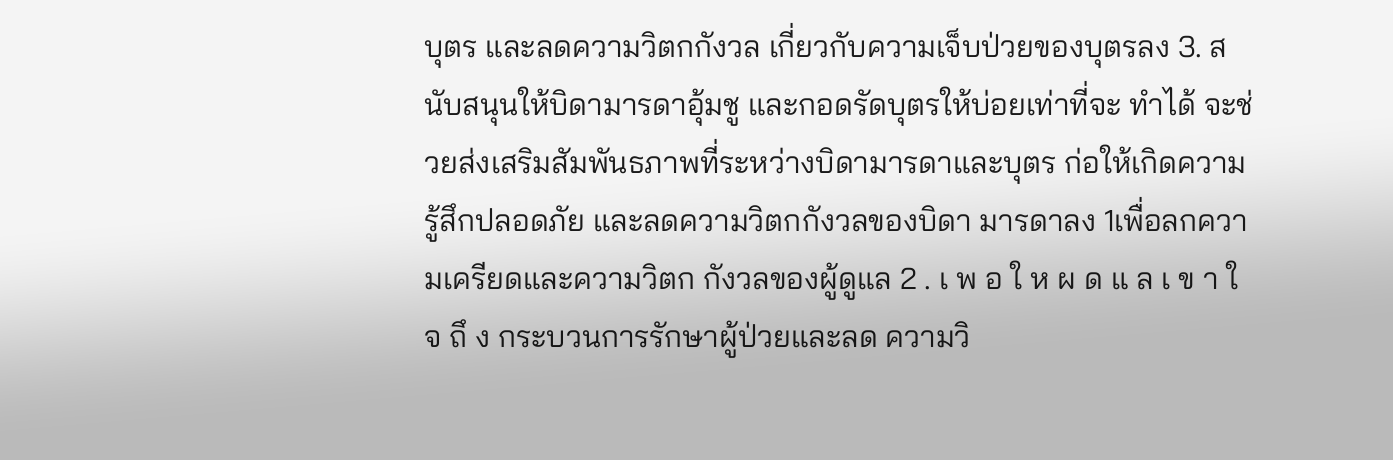บุตร และลดความวิตกกังวล เกี่ยวกับความเจ็บป่วยของบุตรลง 3. สนับสนุนให้บิดามารดาอุ้มชู และกอดรัดบุตรให้บ่อยเท่าที่จะ ทำได้ จะช่วยส่งเสริมสัมพันธภาพที่ระหว่างบิดามารดาและบุตร ก่อให้เกิดความรู้สึกปลอดภัย และลดความวิตกกังวลของบิดา มารดาลง 1เพื่อลกความเครียดและความวิตก กังวลของผู้ดูแล 2 . เ พ อ ใ ห ผ ด แ ล เ ข า ใ จ ถึ ง กระบวนการรักษาผู้ป่วยและลด ความวิ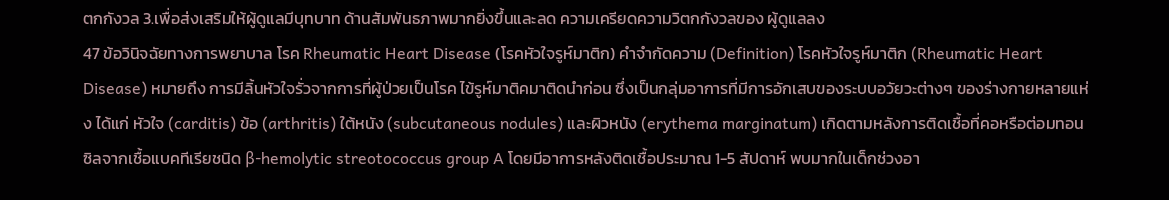ตกกังวล 3.เพื่อส่งเสริมให้ผู้ดูแลมีบุทบาท ด้านสัมพันธภาพมากยิ่งขึ้นและลด ความเครียดความวิตกกังวลของ ผู้ดูแลลง
47 ข้อวินิจฉัยทางการพยาบาล โรค Rheumatic Heart Disease (โรคหัวใจรูห์มาติก) คำจำกัดความ (Definition) โรคหัวใจรูห์มาติก (Rheumatic Heart Disease) หมายถึง การมีลิ้นหัวใจรั่วจากการที่ผู้ป่วยเป็นโรค ไข้รูห์มาติคมาติดนำก่อน ซึ่งเป็นกลุ่มอาการที่มีการอักเสบของระบบอวัยวะต่างๆ ของร่างกายหลายแห่ง ได้แก่ หัวใจ (carditis) ข้อ (arthritis) ใต้หนัง (subcutaneous nodules) และผิวหนัง (erythema marginatum) เกิดตามหลังการติดเชื้อที่คอหรือต่อมทอนซิลจากเชื้อแบคทีเรียชนิด β-hemolytic streotococcus group A โดยมีอาการหลังติดเชื้อประมาณ 1-5 สัปดาห์ พบมากในเด็กช่วงอา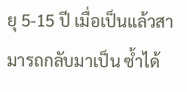ยุ 5-15 ปี เมื่อเป็นแล้วสามารถกลับมาเป็น ซ้ำได้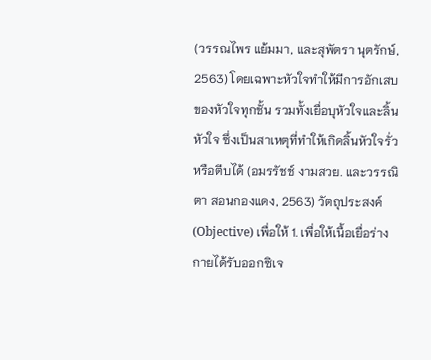(วรรณไพร แย้มมา, และสุพัตรา นุตรักษ์, 2563) โดยเฉพาะหัวใจทำให้มีการอักเสบของหัวใจทุกชั้น รวมทั้งเยื่อบุหัวใจและลิ้นหัวใจ ซึ่งเป็นสาเหตุที่ทำให้เกิดลิ้นหัวใจรั่วหรือตีบได้ (อมรรัชช์ งามสวย. และวรรณิ ตา สอนกองแดง, 2563) วัตถุประสงค์ (Objective) เพื่อให้ 1. เพื่อให้เนื้อเยื่อร่างกายได้รับออกซิเจ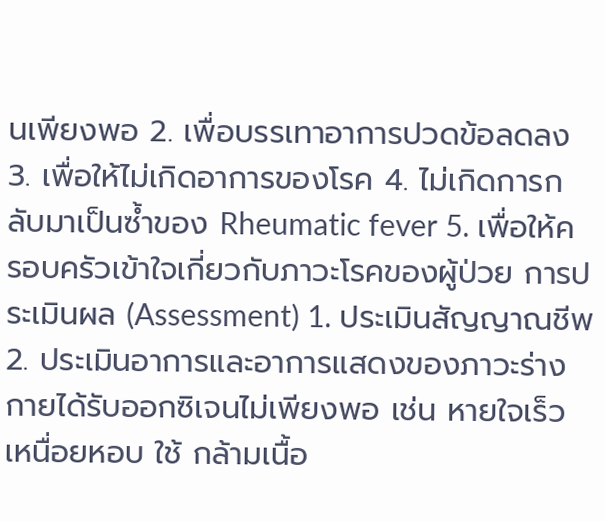นเพียงพอ 2. เพื่อบรรเทาอาการปวดข้อลดลง 3. เพื่อให้ไม่เกิดอาการของโรค 4. ไม่เกิดการกลับมาเป็นซ้ำของ Rheumatic fever 5. เพื่อให้ครอบครัวเข้าใจเกี่ยวกับภาวะโรคของผู้ป่วย การประเมินผล (Assessment) 1. ประเมินสัญญาณชีพ 2. ประเมินอาการและอาการแสดงของภาวะร่างกายได้รับออกซิเจนไม่เพียงพอ เช่น หายใจเร็ว เหนื่อยหอบ ใช้ กล้ามเนื้อ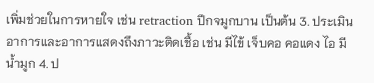เพิ่มช่วยในการหายใจ เช่น retraction ปีกจมูกบาน เป็นต้น 3. ประเมินอาการและอาการแสดงถึงภาวะติดเชื้อ เช่น มีไข้ เจ็บคอ คอแดง ไอ มีน้ำมูก 4. ป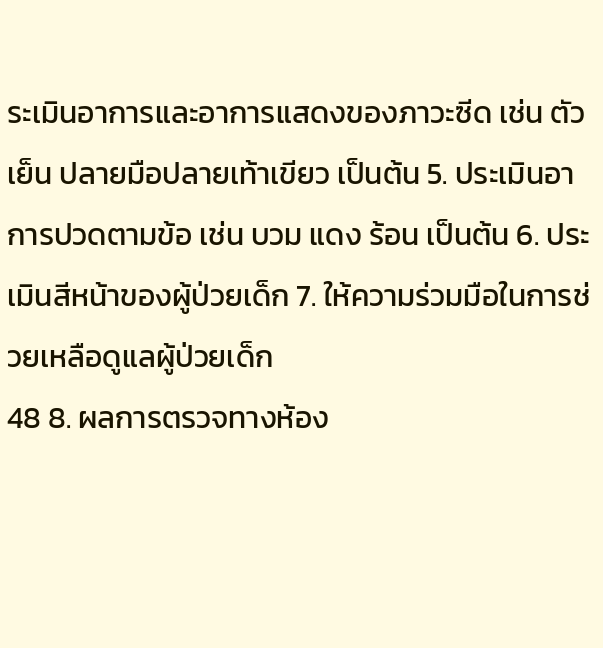ระเมินอาการและอาการแสดงของภาวะซีด เช่น ตัวเย็น ปลายมือปลายเท้าเขียว เป็นต้น 5. ประเมินอาการปวดตามข้อ เช่น บวม แดง ร้อน เป็นต้น 6. ประเมินสีหน้าของผู้ป่วยเด็ก 7. ให้ความร่วมมือในการช่วยเหลือดูแลผู้ป่วยเด็ก
48 8. ผลการตรวจทางห้อง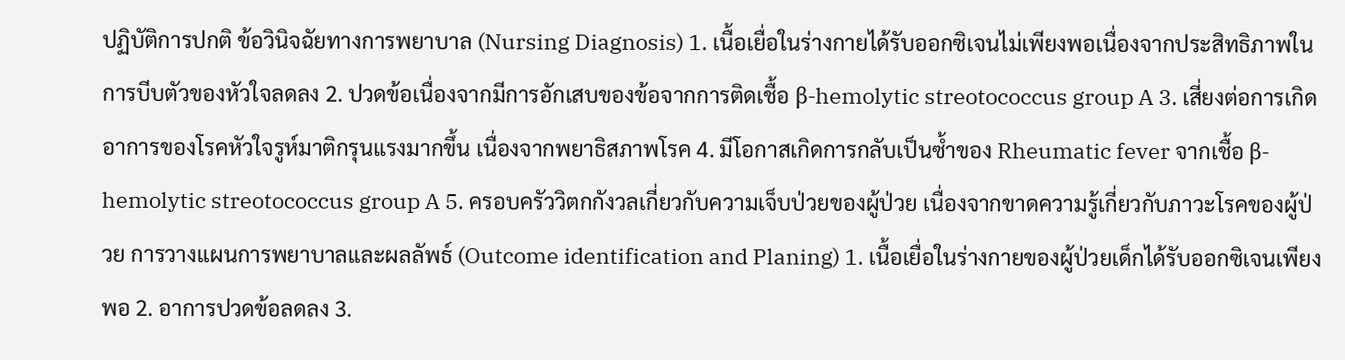ปฏิบัติการปกติ ข้อวินิจฉัยทางการพยาบาล (Nursing Diagnosis) 1. เนื้อเยื่อในร่างกายได้รับออกซิเจนไม่เพียงพอเนื่องจากประสิทธิภาพในการบีบตัวของหัวใจลดลง 2. ปวดข้อเนื่องจากมีการอักเสบของข้อจากการติดเชื้อ β-hemolytic streotococcus group A 3. เสี่ยงต่อการเกิดอาการของโรคหัวใจรูห์มาติกรุนแรงมากขึ้น เนื่องจากพยาธิสภาพโรค 4. มีโอกาสเกิดการกลับเป็นซ้ำของ Rheumatic fever จากเชื้อ β-hemolytic streotococcus group A 5. ครอบครัววิตกกังวลเกี่ยวกับความเจ็บป่วยของผู้ป่วย เนื่องจากขาดความรู้เกี่ยวกับภาวะโรคของผู้ป่วย การวางแผนการพยาบาลและผลลัพธ์ (Outcome identification and Planing) 1. เนื้อเยื่อในร่างกายของผู้ป่วยเด็กได้รับออกซิเจนเพียงพอ 2. อาการปวดข้อลดลง 3.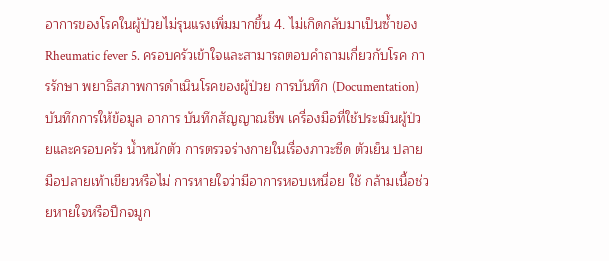อาการของโรคในผู้ป่วยไม่รุนแรงเพิ่มมากขึ้น 4. ไม่เกิดกลับมาเป็นซ้ำของ Rheumatic fever 5. ครอบครัวเข้าใจและสามารถตอบคำถามเกี่ยวกับโรค การรักษา พยาธิสภาพการดำเนินโรคของผู้ป่วย การบันทึก (Documentation) บันทึกการให้ข้อมูล อาการ บันทึกสัญญาณชีพ เครื่องมือที่ใช้ประเมินผู้ป่วยและครอบครัว น้ำหนักตัว การตรวจร่างกายในเรื่องภาวะซีด ตัวเย็น ปลายมือปลายเท้าเขียวหรือไม่ การหายใจว่ามีอาการหอบเหนื่อย ใช้ กล้ามเนื้อช่วยหายใจหรือปีกจมูก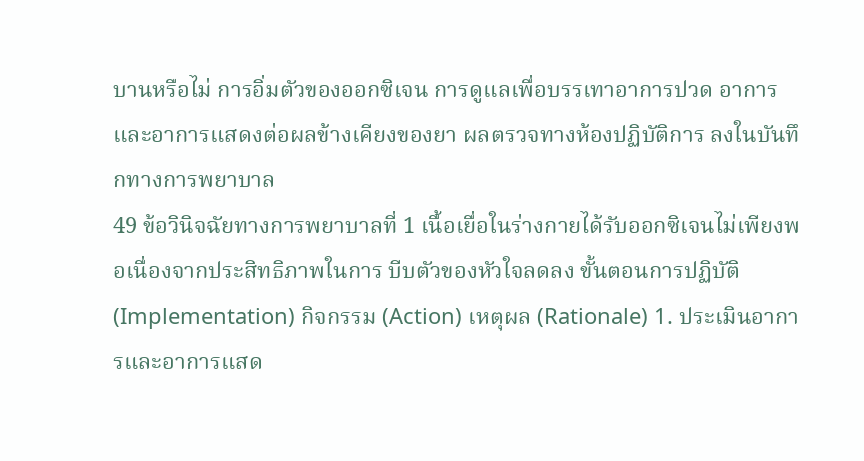บานหรือไม่ การอิ่มตัวของออกซิเจน การดูแลเพื่อบรรเทาอาการปวด อาการ และอาการแสดงต่อผลข้างเคียงของยา ผลตรวจทางห้องปฏิบัติการ ลงในบันทึกทางการพยาบาล
49 ข้อวินิจฉัยทางการพยาบาลที่ 1 เนื้อเยื่อในร่างกายได้รับออกซิเจนไม่เพียงพอเนื่องจากประสิทธิภาพในการ บีบตัวของหัวใจลดลง ขั้นตอนการปฏิบัติ (Implementation) กิจกรรม (Action) เหตุผล (Rationale) 1. ประเมินอาการและอาการแสด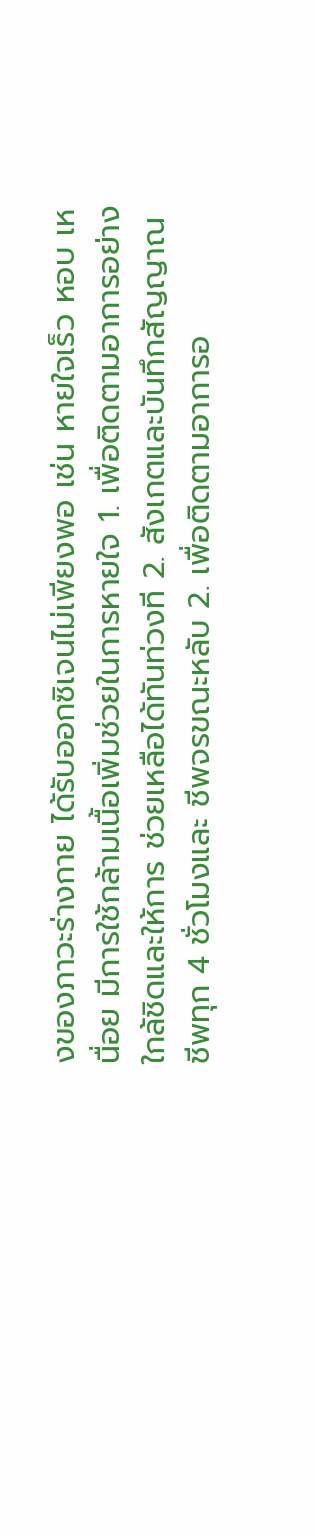งของภาวะร่างกาย ได้รับออกซิเจนไม่เพียงพอ เช่น หายใจเร็ว หอบ เหนื่อย มีการใช้กล้ามเนื้อเพิ่มช่วยในการหายใจ 1. เพื่อติดตามอาการอย่างใกล้ชิดและให้การ ช่วยเหลือได้ทันท่วงที 2. สังเกตและบันทึกสัญญาณชีพทุก 4 ชั่วโมงและ ชีพจรขณะหลับ 2. เพื่อติดตามอาการอ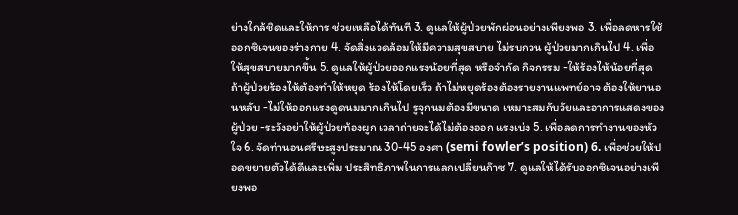ย่างใกล้ชิดและให้การ ช่วยเหลือได้ทันที 3. ดูแลให้ผู้ป่วยพักผ่อนอย่างเพียงพอ 3. เพื่อลดหารใช้ออกซิเจนของร่างกาย 4. จัดสิ่งแวดล้อมให้มีความสุขสบาย ไม่รบกวน ผู้ป่วยมากเกินไป 4. เพื่อให้สุขสบายมากขึ้น 5. ดูแลให้ผู้ป่วยออกแรงน้อยที่สุด หรือจำกัด กิจกรรม -ให้ร้องไห้น้อยที่สุด ถ้าผู้ป่วยร้องไห้ต้องทำให้หยุด ร้องไห้โดยเร็ว ถ้าไม่หยุดร้องต้องรายงานแพทย์อาจ ต้องให้ยานอนหลับ -ไม่ให้ออกแรงดูดนมมากเกินไป รูจุกนมต้องมีขนาด เหมาะสมกับวัยและอาการแสดงของผู้ป่วย -ระวังอย่าให้ผู้ป่วยท้องผูก เวลาถ่ายจะได้ไม่ต้องออก แรงเบ่ง 5. เพื่อลดการทำงานของหัวใจ 6. จัดท่านอนศรีษะสูงประมาณ 30-45 องศา (semi fowler’s position) 6. เพื่อช่วยให้ปอดขยายตัวได้ดีและเพิ่ม ประสิทธิภาพในการแลกเปลี่ยนก๊าซ 7. ดูแลให้ได้รับออกซิเจนอย่างเพียงพอ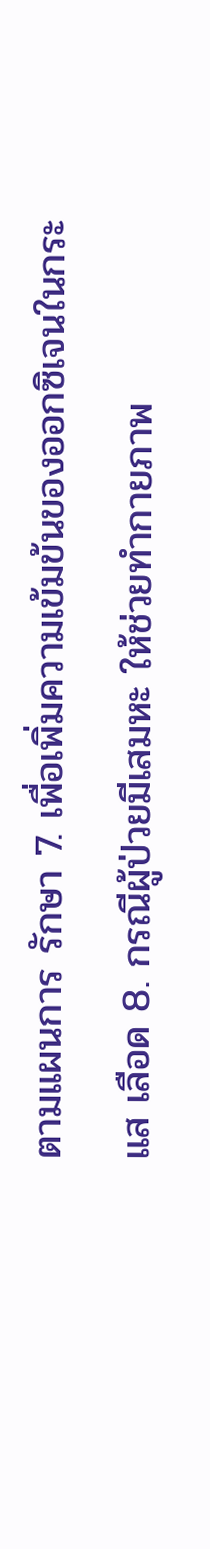ตามแผนการ รักษา 7. เพื่อเพิ่มความเข้มข้นของออกซิเจนในกระแส เลือด 8. กรณีผู้ป่วยมีเสมหะ ให้ช่วยทำกายภาพ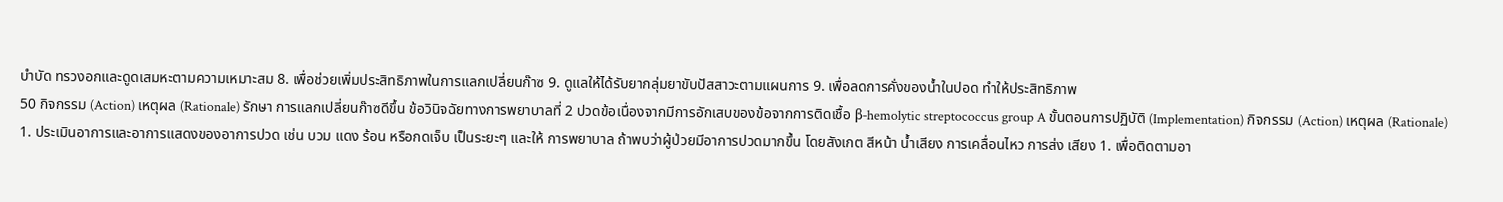บำบัด ทรวงอกและดูดเสมหะตามความเหมาะสม 8. เพื่อช่วยเพิ่มประสิทธิภาพในการแลกเปลี่ยนก๊าซ 9. ดูแลให้ได้รับยากลุ่มยาขับปัสสาวะตามแผนการ 9. เพื่อลดการคั่งของน้ำในปอด ทำให้ประสิทธิภาพ
50 กิจกรรม (Action) เหตุผล (Rationale) รักษา การแลกเปลี่ยนก๊าซดีขึ้น ข้อวินิจฉัยทางการพยาบาลที่ 2 ปวดข้อเนื่องจากมีการอักเสบของข้อจากการติดเชื้อ β-hemolytic streptococcus group A ขั้นตอนการปฏิบัติ (Implementation) กิจกรรม (Action) เหตุผล (Rationale) 1. ประเมินอาการและอาการแสดงของอาการปวด เช่น บวม แดง ร้อน หรือกดเจ็บ เป็นระยะๆ และให้ การพยาบาล ถ้าพบว่าผู้ป่วยมีอาการปวดมากขึ้น โดยสังเกต สีหน้า น้ำเสียง การเคลื่อนไหว การส่ง เสียง 1. เพื่อติดตามอา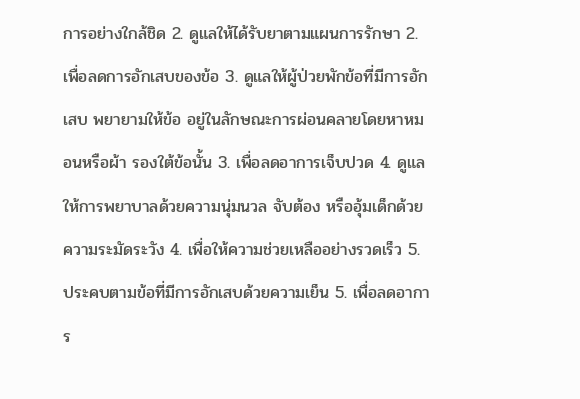การอย่างใกล้ชิด 2. ดูแลให้ได้รับยาตามแผนการรักษา 2. เพื่อลดการอักเสบของข้อ 3. ดูแลให้ผู้ป่วยพักข้อที่มีการอักเสบ พยายามให้ข้อ อยู่ในลักษณะการผ่อนคลายโดยหาหมอนหรือผ้า รองใต้ข้อนั้น 3. เพื่อลดอาการเจ็บปวด 4. ดูแลให้การพยาบาลด้วยความนุ่มนวล จับต้อง หรืออุ้มเด็กด้วยความระมัดระวัง 4. เพื่อให้ความช่วยเหลืออย่างรวดเร็ว 5. ประคบตามข้อที่มีการอักเสบด้วยความเย็น 5. เพื่อลดอาการ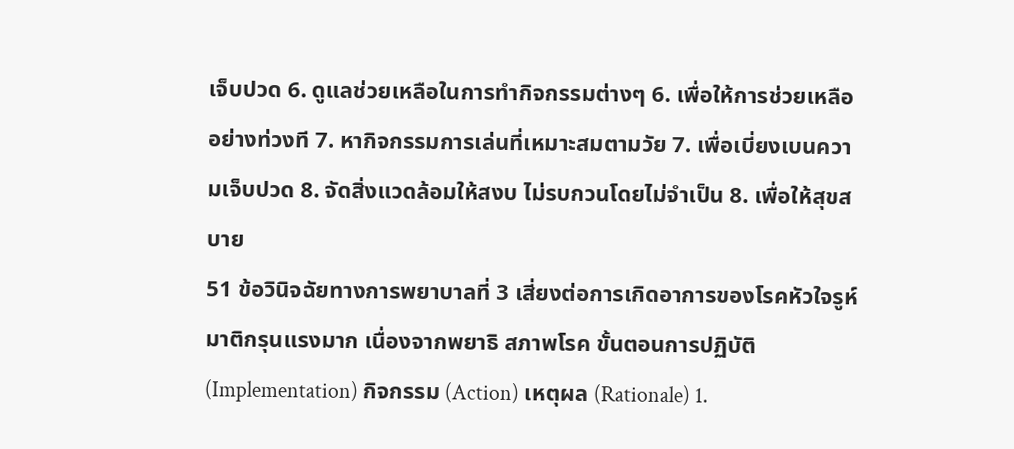เจ็บปวด 6. ดูแลช่วยเหลือในการทำกิจกรรมต่างๆ 6. เพื่อให้การช่วยเหลืออย่างท่วงที 7. หากิจกรรมการเล่นที่เหมาะสมตามวัย 7. เพื่อเบี่ยงเบนความเจ็บปวด 8. จัดสิ่งแวดล้อมให้สงบ ไม่รบกวนโดยไม่จำเป็น 8. เพื่อให้สุขสบาย
51 ข้อวินิจฉัยทางการพยาบาลที่ 3 เสี่ยงต่อการเกิดอาการของโรคหัวใจรูห์มาติกรุนแรงมาก เนื่องจากพยาธิ สภาพโรค ขั้นตอนการปฏิบัติ (Implementation) กิจกรรม (Action) เหตุผล (Rationale) 1.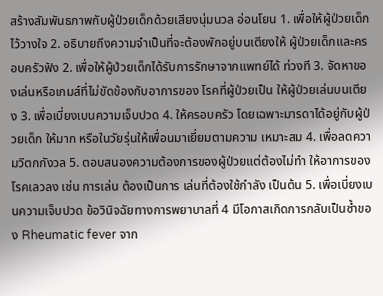สร้างสัมพันธภาพกับผู้ป่วยเด็กด้วยเสียงนุ่มนวล อ่อนโยน 1. เพื่อให้ผู้ป่วยเด็กไว้วางใจ 2. อธิบายถึงความจำเป็นที่จะต้องพักอยู่บนเตียงให้ ผู้ป่วยเด็กและครอบครัวฟัง 2. เพื่อให้ผู้ป่วยเด็กได้รับการรักษาจากแพทย์ได้ ท่วงที 3. จัดหาของเล่นหรือเกมส์ที่ไม่ขัดข้องกับอาการของ โรคที่ผู้ป่วยเป็น ให้ผู้ป่วยเล่นบนเตียง 3. เพื่อเบี่ยงเบนความเจ็บปวด 4. ให้ครอบครัว โดยเฉพาะมารดาได้อยู่กับผู้ป่วยเด็ก ให้มาก หรือในวัยรุ่นให้เพื่อนมาเยี่ยมตามความ เหมาะสม 4. เพื่อลดความวิตกกังวล 5. ตอบสนองความต้องการของผู้ป่วยแต่ต้องไม่ทำ ให้อาการของโรคเลวลง เช่น การเล่น ต้องเป็นการ เล่นที่ต้องใช้กำลัง เป็นต้น 5. เพื่อเบี่ยงเบนความเจ็บปวด ข้อวินิจฉัยทางการพยาบาลที่ 4 มีโอกาสเกิดการกลับเป็นซ้ำของ Rheumatic fever จาก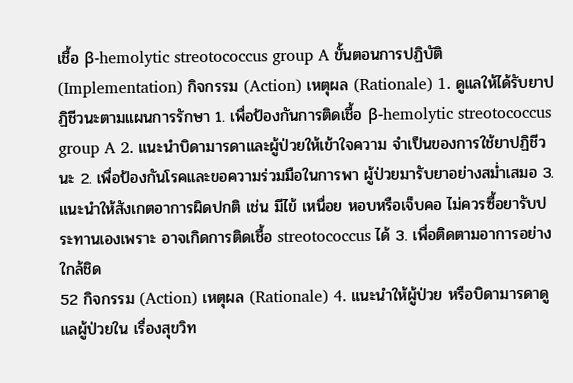เชื้อ β-hemolytic streotococcus group A ขั้นตอนการปฏิบัติ (Implementation) กิจกรรม (Action) เหตุผล (Rationale) 1. ดูแลให้ได้รับยาปฏิชีวนะตามแผนการรักษา 1. เพื่อป้องกันการติดเชื้อ β-hemolytic streotococcus group A 2. แนะนำบิดามารดาและผู้ป่วยให้เข้าใจความ จำเป็นของการใช้ยาปฏิชีวนะ 2. เพื่อป้องกันโรคและขอความร่วมมือในการพา ผู้ป่วยมารับยาอย่างสม่ำเสมอ 3. แนะนำให้สังเกตอาการผิดปกติ เช่น มีไข้ เหนื่อย หอบหรือเจ็บคอ ไม่ควรซื้อยารับประทานเองเพราะ อาจเกิดการติดเชื้อ streotococcus ได้ 3. เพื่อติดตามอาการอย่างใกล้ชิด
52 กิจกรรม (Action) เหตุผล (Rationale) 4. แนะนำให้ผู้ป่วย หรือบิดามารดาดูแลผู้ป่วยใน เรื่องสุขวิท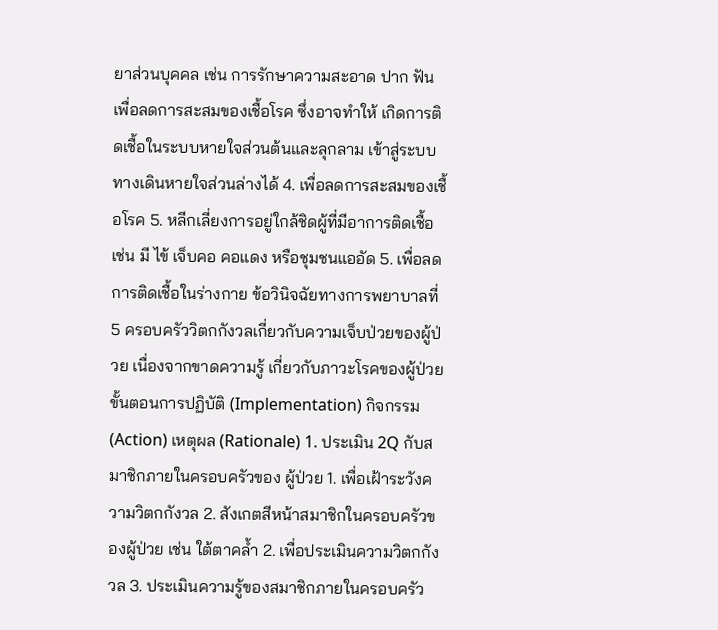ยาส่วนบุคคล เช่น การรักษาความสะอาด ปาก ฟัน เพื่อลดการสะสมของเชื้อโรค ซึ่งอาจทำให้ เกิดการติดเชื้อในระบบหายใจส่วนต้นและลุกลาม เข้าสู่ระบบทางเดินหายใจส่วนล่างได้ 4. เพื่อลดการสะสมของเชื้อโรค 5. หลีกเลี่ยงการอยู่ใกล้ชิดผู้ที่มีอาการติดเชื้อ เช่น มี ไข้ เจ็บคอ คอแดง หรือชุมชนแออัด 5. เพื่อลดการติดเชื้อในร่างกาย ข้อวินิจฉัยทางการพยาบาลที่ 5 ครอบครัววิตกกังวลเกี่ยวกับความเจ็บป่วยของผู้ป่วย เนื่องจากขาดความรู้ เกี่ยวกับภาวะโรคของผู้ป่วย ขั้นตอนการปฏิบัติ (Implementation) กิจกรรม (Action) เหตุผล (Rationale) 1. ประเมิน 2Q กับสมาชิกภายในครอบครัวของ ผู้ป่วย 1. เพื่อเฝ้าระวังความวิตกกังวล 2. สังเกตสีหน้าสมาชิกในครอบครัวของผู้ป่วย เช่น ใต้ตาคล้ำ 2. เพื่อประเมินความวิตกกังวล 3. ประเมินความรู้ของสมาชิกภายในครอบครัว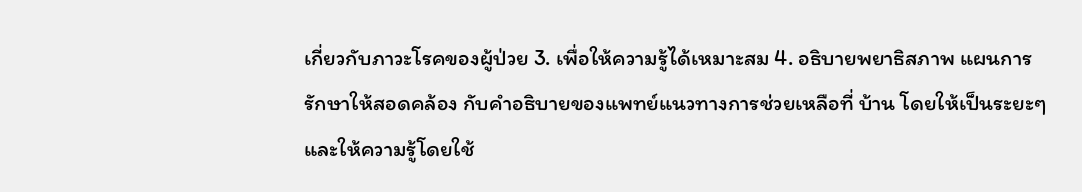เกี่ยวกับภาวะโรคของผู้ป่วย 3. เพื่อให้ความรู้ได้เหมาะสม 4. อธิบายพยาธิสภาพ แผนการรักษาให้สอดคล้อง กับคำอธิบายของแพทย์แนวทางการช่วยเหลือที่ บ้าน โดยให้เป็นระยะๆ และให้ความรู้โดยใช้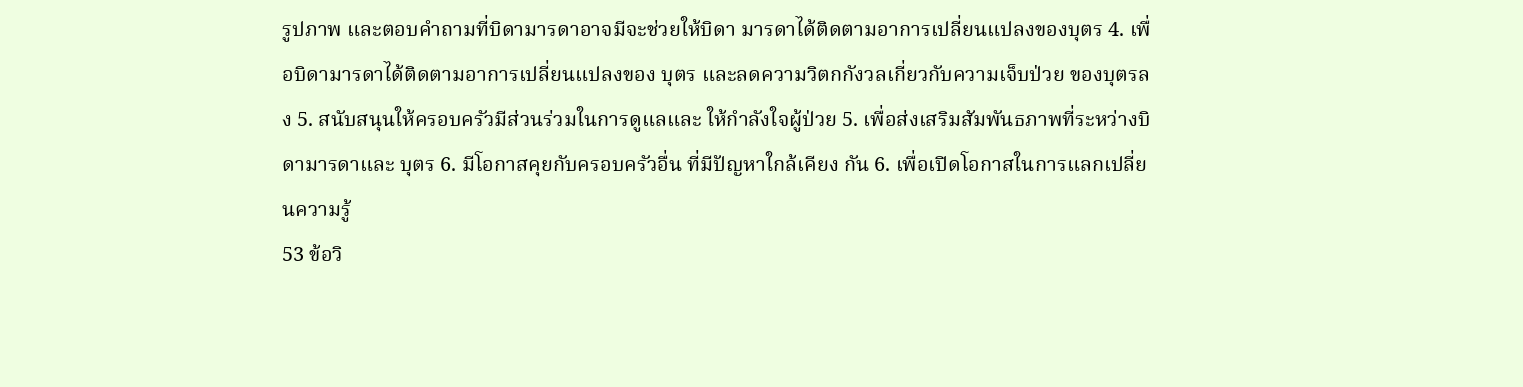รูปภาพ และตอบคำถามที่บิดามารดาอาจมีจะช่วยให้บิดา มารดาได้ติดตามอาการเปลี่ยนแปลงของบุตร 4. เพื่อบิดามารดาได้ติดตามอาการเปลี่ยนแปลงของ บุตร และลดความวิตกกังวลเกี่ยวกับความเจ็บป่วย ของบุตรลง 5. สนับสนุนให้ครอบครัวมีส่วนร่วมในการดูแลและ ให้กำลังใจผู้ป่วย 5. เพื่อส่งเสริมสัมพันธภาพที่ระหว่างบิดามารดาและ บุตร 6. มีโอกาสคุยกับครอบครัวอื่น ที่มีปัญหาใกล้เคียง กัน 6. เพื่อเปิดโอกาสในการแลกเปลี่ยนความรู้
53 ข้อวิ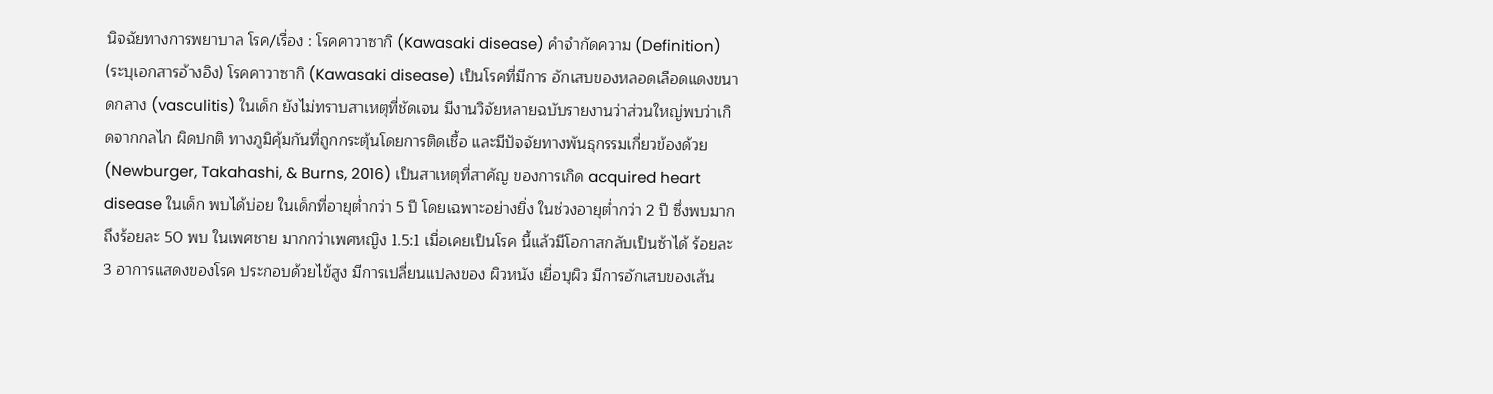นิจฉัยทางการพยาบาล โรค/เรื่อง : โรคคาวาซากิ (Kawasaki disease) คำจำกัดความ (Definition) (ระบุเอกสารอ้างอิง) โรคคาวาซากิ (Kawasaki disease) เป็นโรคที่มีการ อักเสบของหลอดเลือดแดงขนาดกลาง (vasculitis) ในเด็ก ยังไม่ทราบสาเหตุที่ชัดเจน มีงานวิจัยหลายฉบับรายงานว่าส่วนใหญ่พบว่าเกิดจากกลไก ผิดปกติ ทางภูมิคุ้มกันที่ถูกกระตุ้นโดยการติดเชื้อ และมีปัจจัยทางพันธุกรรมเกี่ยวข้องด้วย (Newburger, Takahashi, & Burns, 2016) เป็นสาเหตุที่สาคัญ ของการเกิด acquired heart disease ในเด็ก พบได้บ่อย ในเด็กที่อายุต่ำกว่า 5 ปี โดยเฉพาะอย่างยิ่ง ในช่วงอายุต่ำกว่า 2 ปี ซึ่งพบมากถึงร้อยละ 50 พบ ในเพศชาย มากกว่าเพศหญิง 1.5:1 เมื่อเคยเป็นโรค นี้แล้วมีโอกาสกลับเป็นซ้าได้ ร้อยละ 3 อาการแสดงของโรค ประกอบด้วยไข้สูง มีการเปลี่ยนแปลงของ ผิวหนัง เยื่อบุผิว มีการอักเสบของเส้น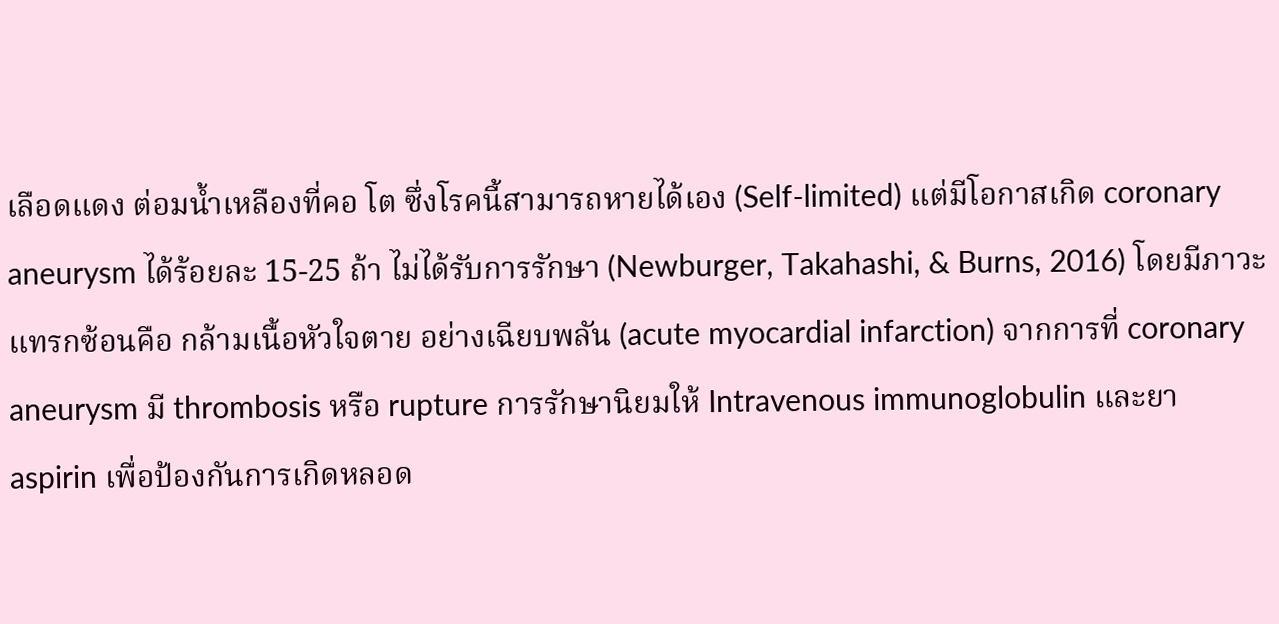เลือดแดง ต่อมน้ำเหลืองที่คอ โต ซึ่งโรคนี้สามารถหายได้เอง (Self-limited) แต่มีโอกาสเกิด coronary aneurysm ได้ร้อยละ 15-25 ถ้า ไม่ได้รับการรักษา (Newburger, Takahashi, & Burns, 2016) โดยมีภาวะแทรกซ้อนคือ กล้ามเนื้อหัวใจตาย อย่างเฉียบพลัน (acute myocardial infarction) จากการที่ coronary aneurysm มี thrombosis หรือ rupture การรักษานิยมให้ Intravenous immunoglobulin และยา aspirin เพื่อป้องกันการเกิดหลอด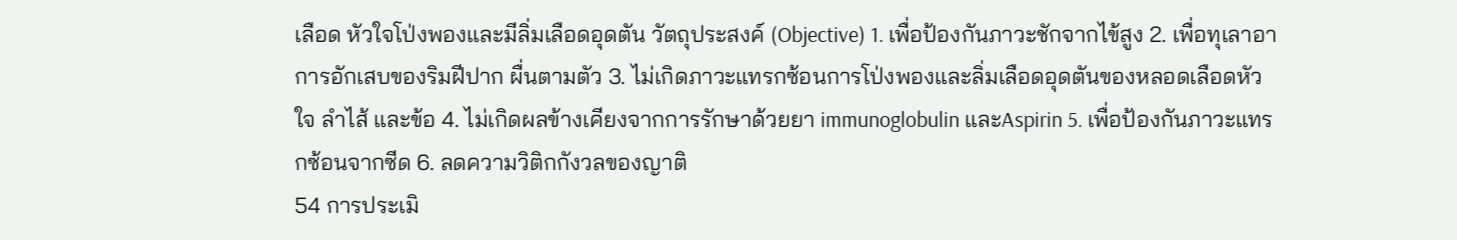เลือด หัวใจโป่งพองและมีลิ่มเลือดอุดตัน วัตถุประสงค์ (Objective) 1. เพื่อป้องกันภาวะชักจากไข้สูง 2. เพื่อทุเลาอาการอักเสบของริมฝีปาก ผื่นตามตัว 3. ไม่เกิดภาวะแทรกซ้อนการโป่งพองและลิ่มเลือดอุดตันของหลอดเลือดหัวใจ ลำไส้ และข้อ 4. ไม่เกิดผลข้างเคียงจากการรักษาด้วยยา immunoglobulin และAspirin 5. เพื่อป้องกันภาวะแทรกซ้อนจากซีด 6. ลดความวิติกกังวลของญาติ
54 การประเมิ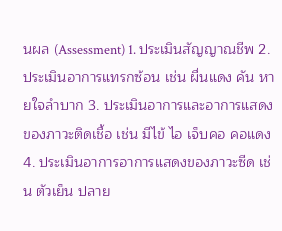นผล (Assessment) 1. ประเมินสัญญาณชีพ 2. ประเมินอาการแทรกซ้อน เช่น ผื่นแดง คัน หายใจลำบาก 3. ประเมินอาการและอาการแสดงของภาวะติดเชื้อ เช่น มีไข้ ไอ เจ็บคอ คอแดง 4. ประเมินอาการอาการแสดงของภาวะซีด เช่น ตัวเย็น ปลาย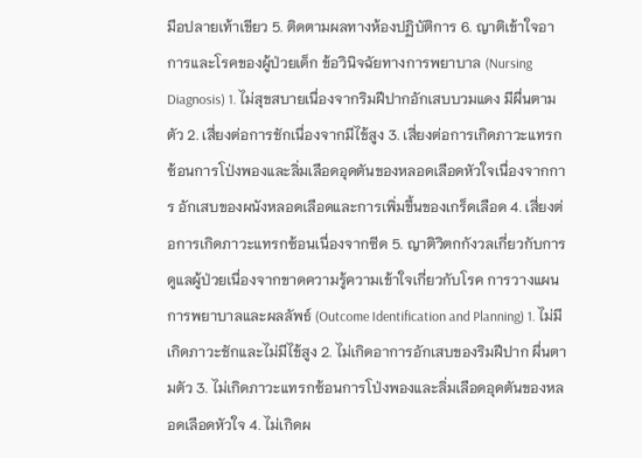มือปลายเท้าเขียว 5. ติดตามผลทางห้องปฏิบัติการ 6. ญาติเข้าใจอาการและโรคของผู้ป่วยเด็ก ข้อวินิจฉัยทางการพยาบาล (Nursing Diagnosis) 1. ไม่สุขสบายเนื่องจากริมฝีปากอักเสบบวมแดง มีผื่นตามตัว 2. เสี่ยงต่อการชักเนื่องจากมีไข้สูง 3. เสี่ยงต่อการเกิดภาวะแทรกซ้อนการโป่งพองและลิ่มเลือดอุดตันของหลอดเลือดหัวใจเนื่องจากการ อักเสบของผนังหลอดเลือดและการเพิ่มขึ้นของเกร็ดเลือด 4. เสี่ยงต่อการเกิดภาวะแทรกซ้อนเนื่องจากซีด 5. ญาติวิตกกังวลเกี่ยวกับการดูแลผู้ป่วยเนื่องจากขาดความรู้ความเข้าใจเกี่ยวกับโรค การวางแผนการพยาบาลและผลลัพธ์ (Outcome Identification and Planning) 1. ไม่มีเกิดภาวะชักและไม่มีไข้สูง 2. ไม่เกิดอาการอักเสบของริมฝีปาก ผื่นตามตัว 3. ไม่เกิดภาวะแทรกซ้อนการโป่งพองและลิ่มเลือดอุดตันของหลอดเลือดหัวใจ 4. ไม่เกิดผ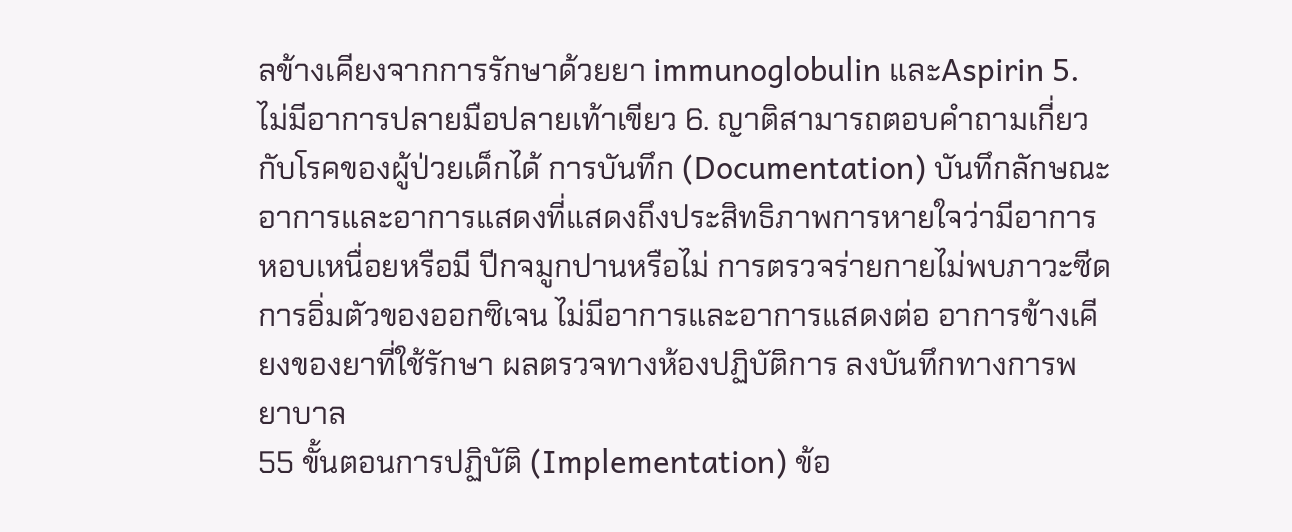ลข้างเคียงจากการรักษาด้วยยา immunoglobulin และAspirin 5. ไม่มีอาการปลายมือปลายเท้าเขียว 6. ญาติสามารถตอบคำถามเกี่ยวกับโรคของผู้ป่วยเด็กได้ การบันทึก (Documentation) บันทึกลักษณะอาการและอาการแสดงที่แสดงถึงประสิทธิภาพการหายใจว่ามีอาการหอบเหนื่อยหรือมี ปีกจมูกปานหรือไม่ การตรวจร่ายกายไม่พบภาวะซีด การอิ่มตัวของออกซิเจน ไม่มีอาการและอาการแสดงต่อ อาการข้างเคียงของยาที่ใช้รักษา ผลตรวจทางห้องปฏิบัติการ ลงบันทึกทางการพยาบาล
55 ขั้นตอนการปฏิบัติ (Implementation) ข้อ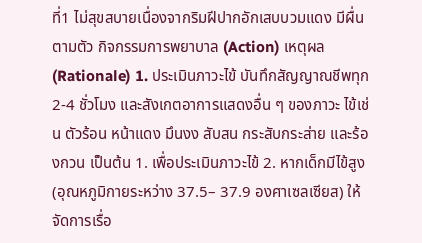ที่1 ไม่สุขสบายเนื่องจากริมฝีปากอักเสบบวมแดง มีผื่นตามตัว กิจกรรมการพยาบาล (Action) เหตุผล (Rationale) 1. ประเมินภาวะไข้ บันทึกสัญญาณชีพทุก 2-4 ชั่วโมง และสังเกตอาการแสดงอื่น ๆ ของภาวะ ไข้เช่น ตัวร้อน หน้าแดง มึนงง สับสน กระสับกระส่าย และร้องกวน เป็นต้น 1. เพื่อประเมินภาวะไข้ 2. หากเด็กมีไข้สูง (อุณหภูมิกายระหว่าง 37.5– 37.9 องศาเซลเซียส) ให้จัดการเรื่อ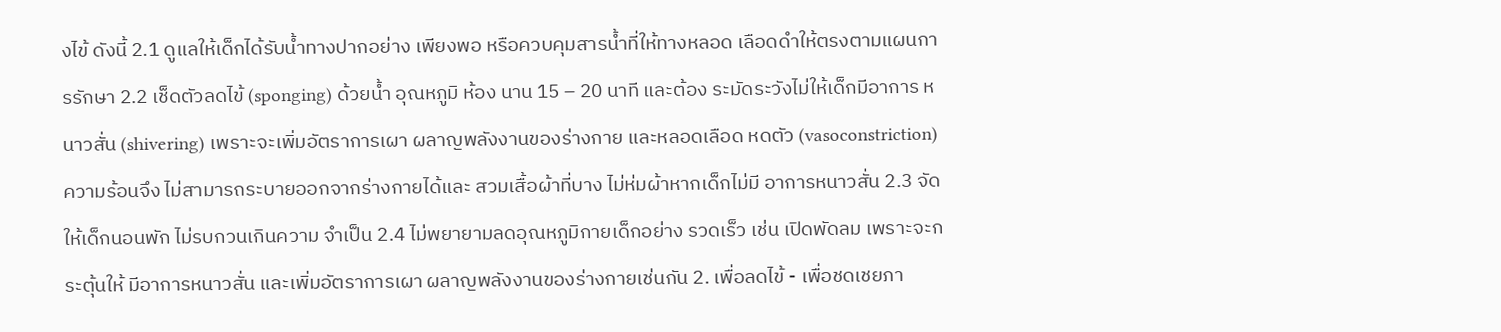งไข้ ดังนี้ 2.1 ดูแลให้เด็กได้รับน้ำทางปากอย่าง เพียงพอ หรือควบคุมสารน้ำที่ให้ทางหลอด เลือดดำให้ตรงตามแผนการรักษา 2.2 เช็ดตัวลดไข้ (sponging) ด้วยน้ำ อุณหภูมิ ห้อง นาน 15 – 20 นาที และต้อง ระมัดระวังไม่ให้เด็กมีอาการ หนาวสั่น (shivering) เพราะจะเพิ่มอัตราการเผา ผลาญพลังงานของร่างกาย และหลอดเลือด หดตัว (vasoconstriction) ความร้อนจึง ไม่สามารถระบายออกจากร่างกายได้และ สวมเสื้อผ้าที่บาง ไม่ห่มผ้าหากเด็กไม่มี อาการหนาวสั่น 2.3 จัดให้เด็กนอนพัก ไม่รบกวนเกินความ จำเป็น 2.4 ไม่พยายามลดอุณหภูมิกายเด็กอย่าง รวดเร็ว เช่น เปิดพัดลม เพราะจะกระตุ้นให้ มีอาการหนาวสั่น และเพิ่มอัตราการเผา ผลาญพลังงานของร่างกายเช่นกัน 2. เพื่อลดไข้ - เพื่อชดเชยภา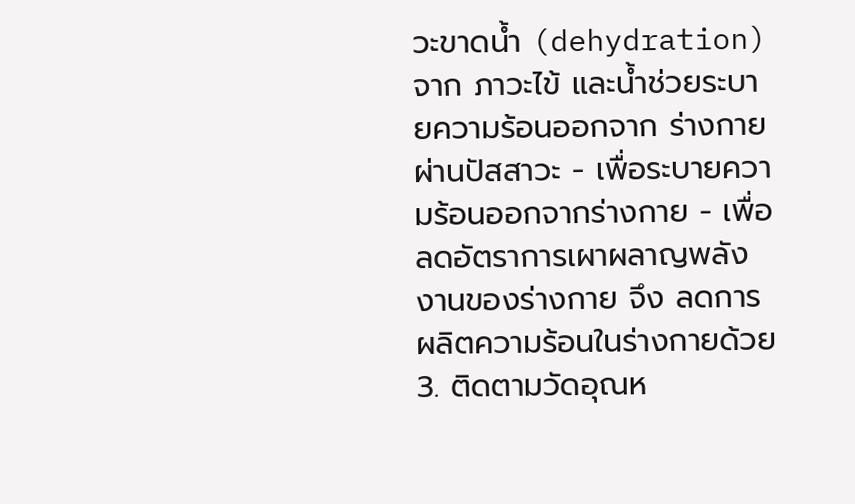วะขาดน้ำ (dehydration) จาก ภาวะไข้ และน้ำช่วยระบายความร้อนออกจาก ร่างกายผ่านปัสสาวะ - เพื่อระบายความร้อนออกจากร่างกาย - เพื่อลดอัตราการเผาผลาญพลังงานของร่างกาย จึง ลดการผลิตความร้อนในร่างกายด้วย 3. ติดตามวัดอุณห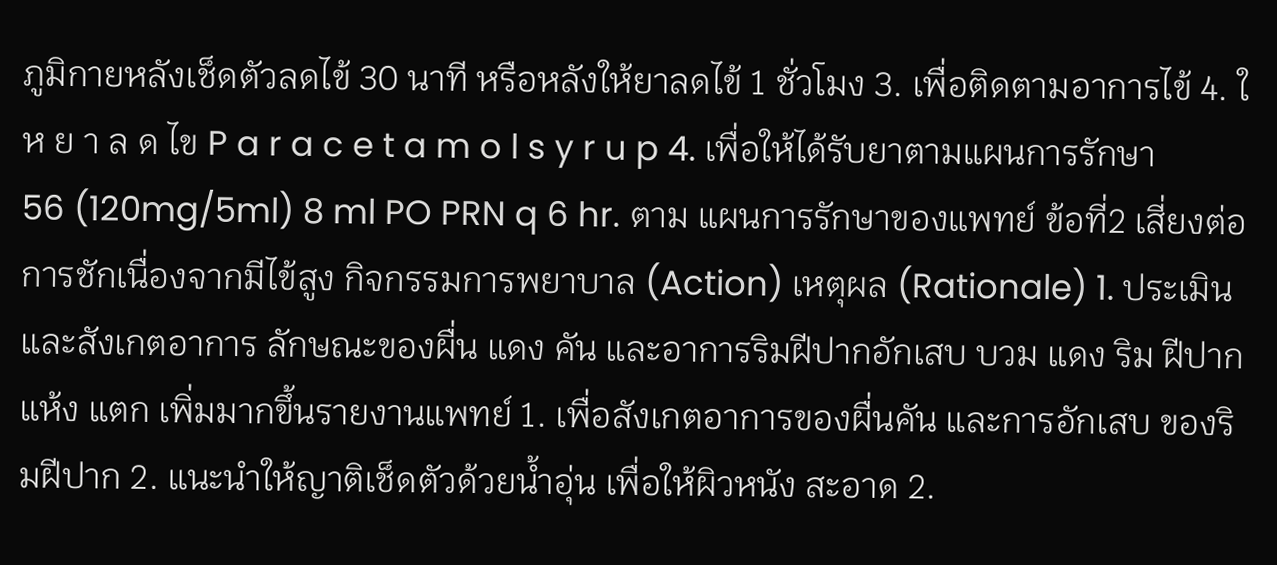ภูมิกายหลังเช็ดตัวลดไข้ 30 นาที หรือหลังให้ยาลดไข้ 1 ชั่วโมง 3. เพื่อติดตามอาการไข้ 4. ใ ห ย า ล ด ไข P a r a c e t a m o l s y r u p 4. เพื่อให้ได้รับยาตามแผนการรักษา
56 (120mg/5ml) 8 ml PO PRN q 6 hr. ตาม แผนการรักษาของแพทย์ ข้อที่2 เสี่ยงต่อการชักเนื่องจากมีไข้สูง กิจกรรมการพยาบาล (Action) เหตุผล (Rationale) 1. ประเมินและสังเกตอาการ ลักษณะของผื่น แดง คัน และอาการริมฝีปากอักเสบ บวม แดง ริม ฝีปากแห้ง แตก เพิ่มมากขึ้นรายงานแพทย์ 1. เพื่อสังเกตอาการของผื่นคัน และการอักเสบ ของริมฝีปาก 2. แนะนำให้ญาติเช็ดตัวด้วยน้ำอุ่น เพื่อให้ผิวหนัง สะอาด 2.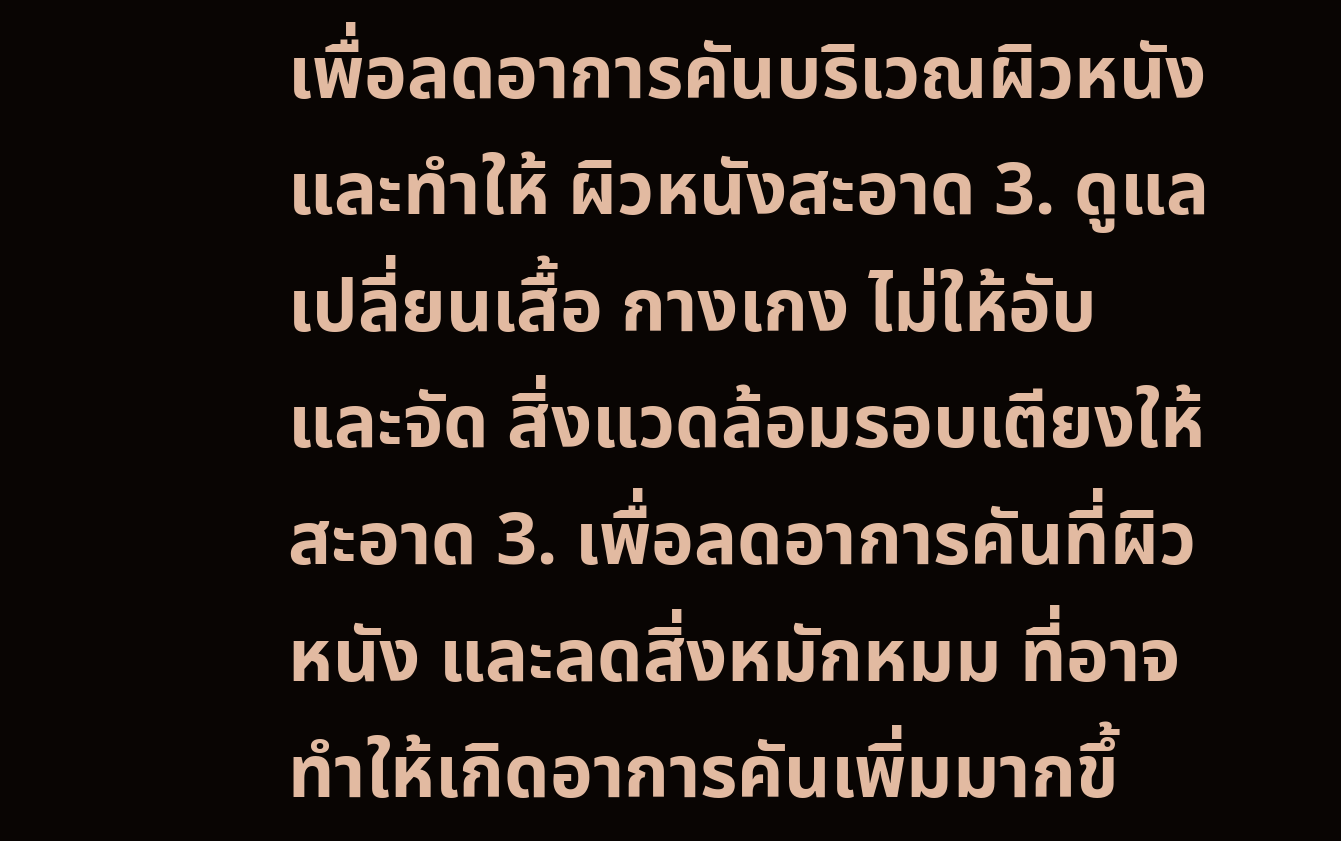เพื่อลดอาการคันบริเวณผิวหนังและทำให้ ผิวหนังสะอาด 3. ดูแลเปลี่ยนเสื้อ กางเกง ไม่ให้อับ และจัด สิ่งแวดล้อมรอบเตียงให้สะอาด 3. เพื่อลดอาการคันที่ผิวหนัง และลดสิ่งหมักหมม ที่อาจทำให้เกิดอาการคันเพิ่มมากขึ้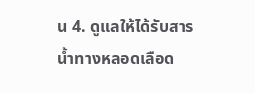น 4. ดูแลให้ได้รับสารน้ำทางหลอดเลือด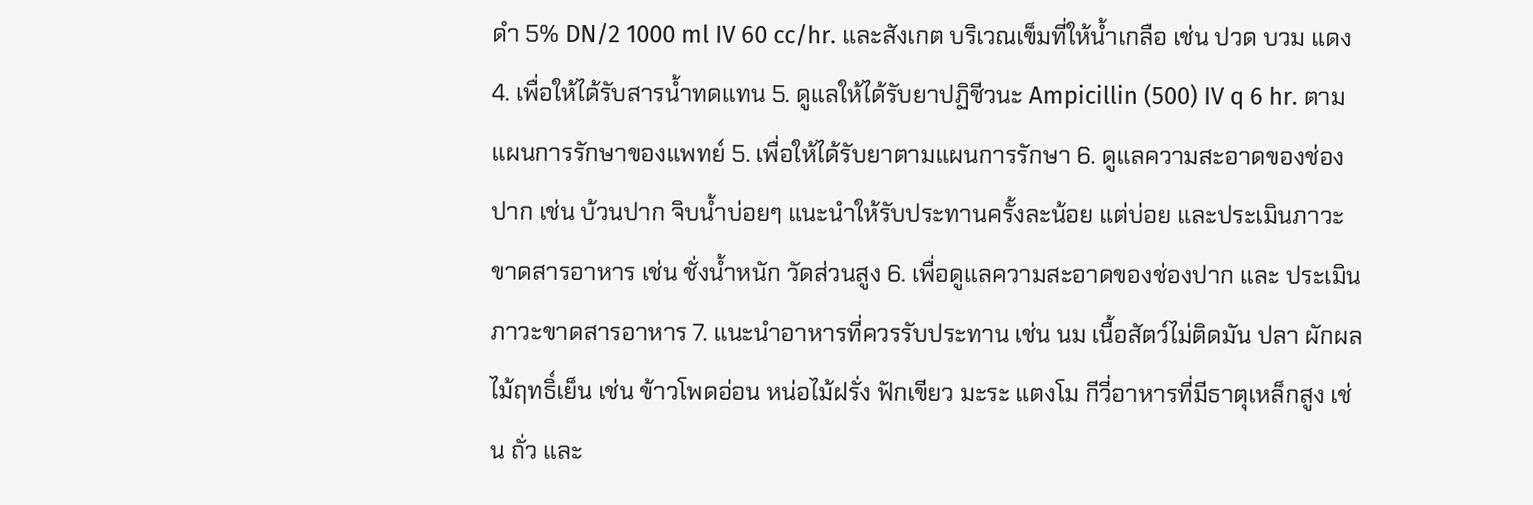ดำ 5% DN/2 1000 ml IV 60 cc/hr. และสังเกต บริเวณเข็มที่ให้น้ำเกลือ เช่น ปวด บวม แดง 4. เพื่อให้ได้รับสารน้ำทดแทน 5. ดูแลให้ได้รับยาปฏิชีวนะ Ampicillin (500) IV q 6 hr. ตามแผนการรักษาของแพทย์ 5. เพื่อให้ได้รับยาตามแผนการรักษา 6. ดูแลความสะอาดของช่องปาก เช่น บ้วนปาก จิบน้ำบ่อยๆ แนะนำให้รับประทานครั้งละน้อย แต่บ่อย และประเมินภาวะขาดสารอาหาร เช่น ชั่งน้ำหนัก วัดส่วนสูง 6. เพื่อดูแลความสะอาดของช่องปาก และ ประเมินภาวะขาดสารอาหาร 7. แนะนำอาหารที่ควรรับประทาน เช่น นม เนื้อสัตว์ไม่ติดมัน ปลา ผักผลไม้ฤทธิ์เย็น เช่น ข้าวโพดอ่อน หน่อไม้ฝรั่ง ฟักเขียว มะระ แตงโม กีวี่อาหารที่มีธาตุเหล็กสูง เช่น ถั่ว และ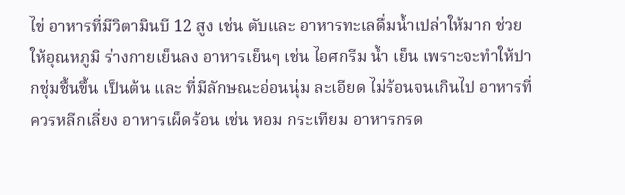ไข่ อาหารที่มีวิตามินบี 12 สูง เช่น ตับและ อาหารทะเลดื่มน้ำเปล่าให้มาก ช่วยให้อุณหภูมิ ร่างกายเย็นลง อาหารเย็นๆ เช่น ไอศกรีม น้ำ เย็น เพราะจะทำให้ปากชุ่มชื้นขึ้น เป็นต้น และ ที่มีลักษณะอ่อนนุ่ม ละเอียด ไม่ร้อนจนเกินไป อาหารที่ควรหลีกเลี่ยง อาหารเผ็ดร้อน เช่น หอม กระเทียม อาหารกรด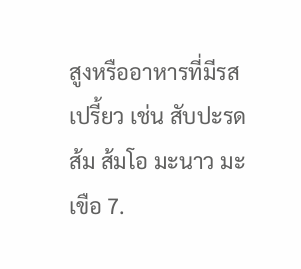สูงหรืออาหารที่มีรส เปรี้ยว เช่น สับปะรด ส้ม ส้มโอ มะนาว มะเขือ 7.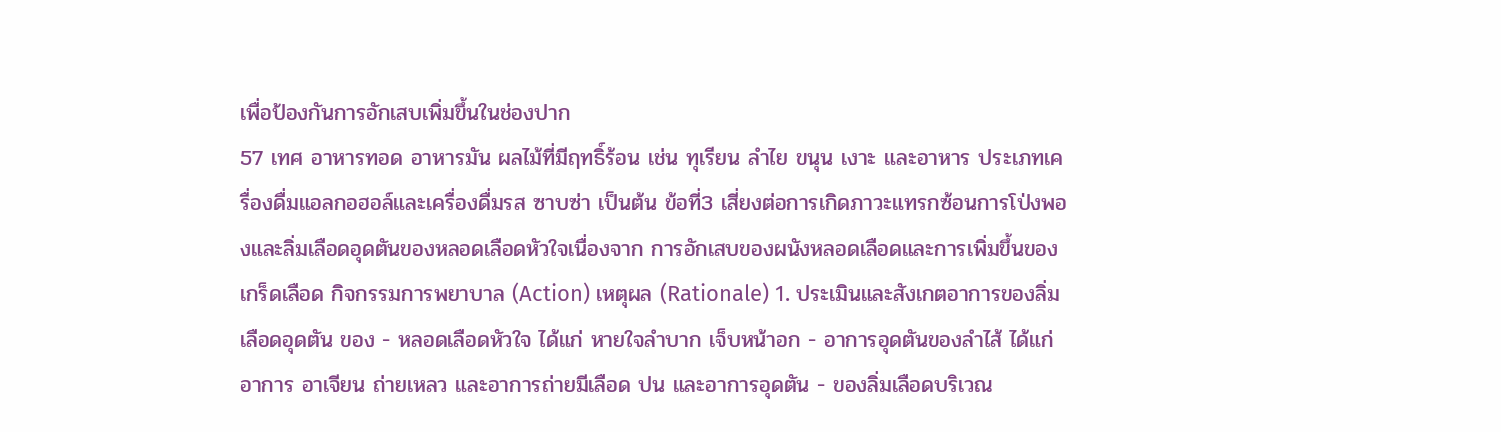เพื่อป้องกันการอักเสบเพิ่มขึ้นในช่องปาก
57 เทศ อาหารทอด อาหารมัน ผลไม้ที่มีฤทธิ์ร้อน เช่น ทุเรียน ลำไย ขนุน เงาะ และอาหาร ประเภทเครื่องดื่มแอลกอฮอล์และเครื่องดื่มรส ซาบซ่า เป็นต้น ข้อที่3 เสี่ยงต่อการเกิดภาวะแทรกซ้อนการโป่งพองและลิ่มเลือดอุดตันของหลอดเลือดหัวใจเนื่องจาก การอักเสบของผนังหลอดเลือดและการเพิ่มขึ้นของเกร็ดเลือด กิจกรรมการพยาบาล (Action) เหตุผล (Rationale) 1. ประเมินและสังเกตอาการของลิ่มเลือดอุดตัน ของ - หลอดเลือดหัวใจ ได้แก่ หายใจลำบาก เจ็บหน้าอก - อาการอุดตันของลำไส้ ได้แก่ อาการ อาเจียน ถ่ายเหลว และอาการถ่ายมีเลือด ปน และอาการอุดตัน - ของลิ่มเลือดบริเวณ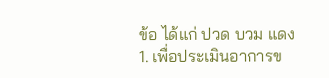ข้อ ได้แก่ ปวด บวม แดง 1. เพื่อประเมินอาการข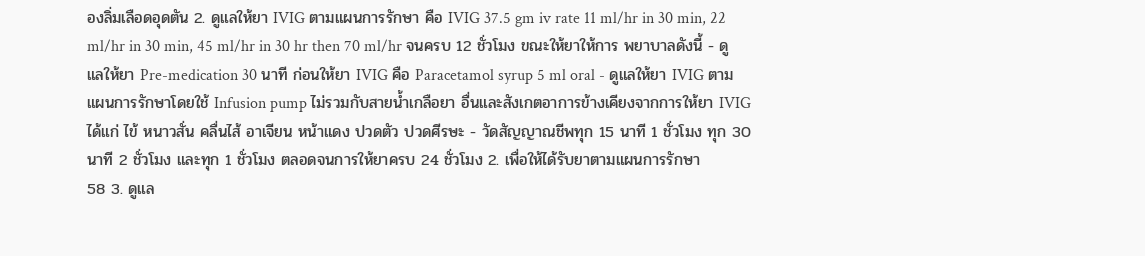องลิ่มเลือดอุดตัน 2. ดูแลให้ยา IVIG ตามแผนการรักษา คือ IVIG 37.5 gm iv rate 11 ml/hr in 30 min, 22 ml/hr in 30 min, 45 ml/hr in 30 hr then 70 ml/hr จนครบ 12 ชั่วโมง ขณะให้ยาให้การ พยาบาลดังนี้ - ดูแลให้ยา Pre-medication 30 นาที ก่อนให้ยา IVIG คือ Paracetamol syrup 5 ml oral - ดูแลให้ยา IVIG ตามแผนการรักษาโดยใช้ Infusion pump ไม่รวมกับสายน้ำเกลือยา อื่นและสังเกตอาการข้างเคียงจากการให้ยา IVIG ได้แก่ ไข้ หนาวสั่น คลื่นไส้ อาเจียน หน้าแดง ปวดตัว ปวดศีรษะ - วัดสัญญาณชีพทุก 15 นาที 1 ชั่วโมง ทุก 30 นาที 2 ชั่วโมง และทุก 1 ชั่วโมง ตลอดจนการให้ยาครบ 24 ชั่วโมง 2. เพื่อให้ได้รับยาตามแผนการรักษา
58 3. ดูแล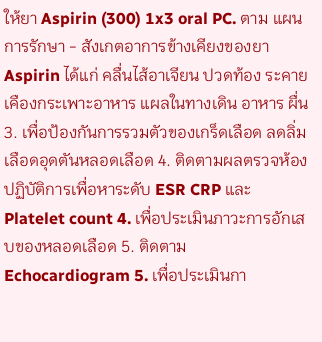ให้ยา Aspirin (300) 1x3 oral PC. ตาม แผนการรักษา - สังเกตอาการข้างเคียงของยา Aspirin ได้แก่ คลื่นไส้อาเจียน ปวดท้อง ระคาย เคืองกระเพาะอาหาร แผลในทางเดิน อาหาร ผื่น 3. เพื่อป้องกันการรวมตัวของเกร็ดเลือด ลดลิ่ม เลือดอุดตันหลอดเลือด 4. ติดตามผลตรวจห้องปฏิบัติการเพื่อหาระดับ ESR CRP และ Platelet count 4. เพื่อประเมินภาวะการอักเสบของหลอดเลือด 5. ติดตาม Echocardiogram 5. เพื่อประเมินกา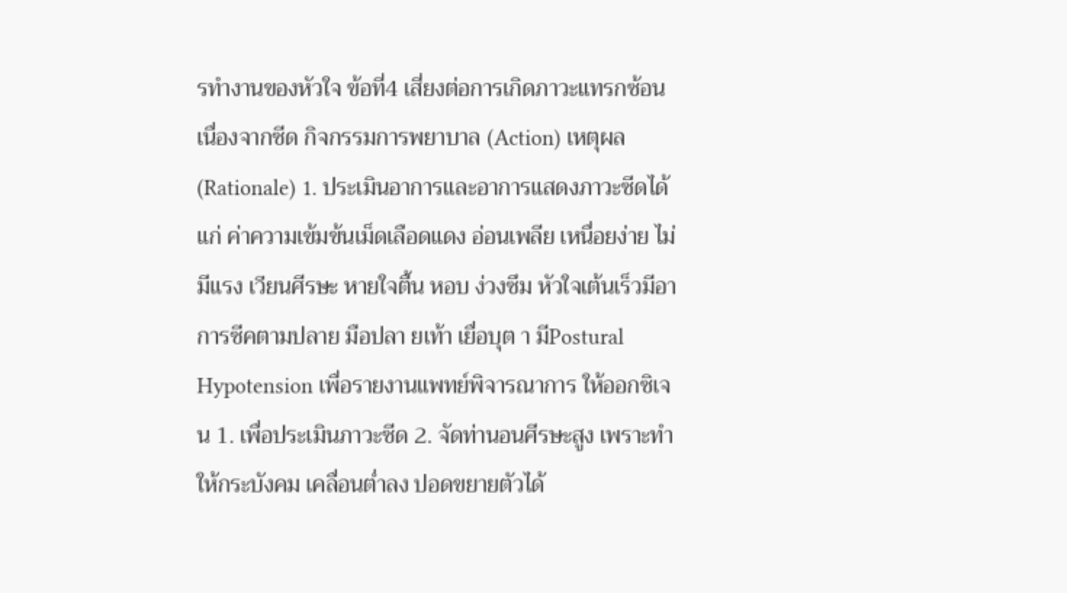รทำงานของหัวใจ ข้อที่4 เสี่ยงต่อการเกิดภาวะแทรกซ้อนเนื่องจากซีด กิจกรรมการพยาบาล (Action) เหตุผล (Rationale) 1. ประเมินอาการและอาการแสดงภาวะซีดได้แก่ ค่าความเข้มข้นเม็ดเลือดแดง อ่อนเพลีย เหนื่อยง่าย ไม่มีแรง เวียนศีรษะ หายใจตื้น หอบ ง่วงซึม หัวใจเต้นเร็วมีอาการซีคตามปลาย มือปลา ยเท้า เยื่อบุต า มีPostural Hypotension เพื่อรายงานแพทย์พิจารณาการ ให้ออกซิเจน 1. เพื่อประเมินภาวะซีด 2. จัดท่านอนศีรษะสูง เพราะทำให้กระบังคม เคลื่อนต่ำลง ปอดขยายตัวได้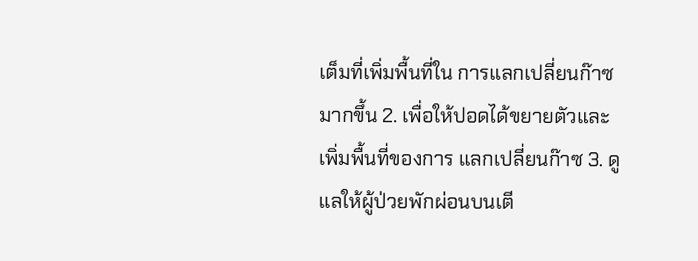เต็มที่เพิ่มพื้นที่ใน การแลกเปลี่ยนก๊าซมากขึ้น 2. เพื่อให้ปอดได้ขยายตัวและเพิ่มพื้นที่ของการ แลกเปลี่ยนก๊าซ 3. ดูแลให้ผู้ป่วยพักผ่อนบนเตี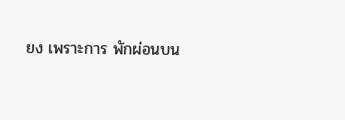ยง เพราะการ พักผ่อนบน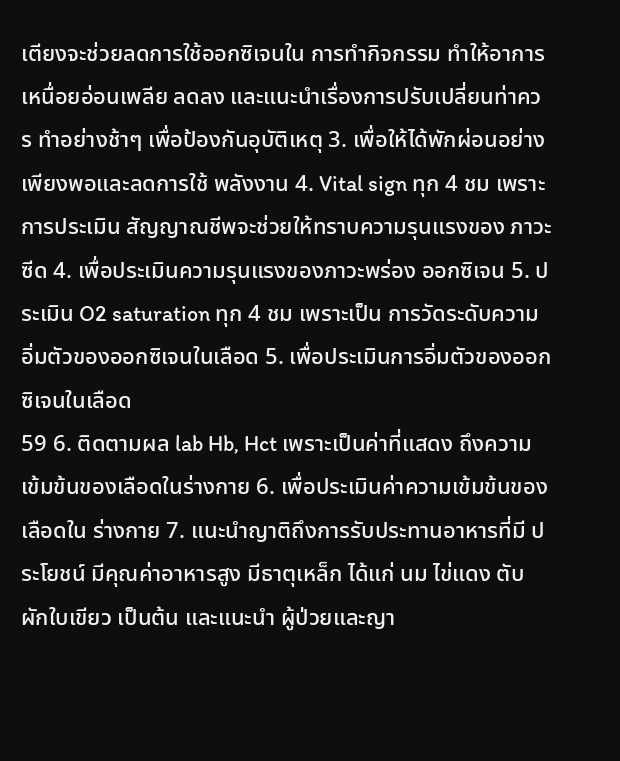เตียงจะช่วยลดการใช้ออกซิเจนใน การทำกิจกรรม ทำให้อาการเหนื่อยอ่อนเพลีย ลดลง และแนะนำเรื่องการปรับเปลี่ยนท่าควร ทำอย่างช้าๆ เพื่อป้องกันอุบัติเหตุ 3. เพื่อให้ได้พักผ่อนอย่างเพียงพอและลดการใช้ พลังงาน 4. Vital sign ทุก 4 ชม เพราะการประเมิน สัญญาณชีพจะช่วยให้ทราบความรุนแรงของ ภาวะซีด 4. เพื่อประเมินความรุนแรงของภาวะพร่อง ออกซิเจน 5. ประเมิน O2 saturation ทุก 4 ชม เพราะเป็น การวัดระดับความอิ่มตัวของออกซิเจนในเลือด 5. เพื่อประเมินการอิ่มตัวของออกซิเจนในเลือด
59 6. ติดตามผล lab Hb, Hct เพราะเป็นค่าที่แสดง ถึงความเข้มข้นของเลือดในร่างกาย 6. เพื่อประเมินค่าความเข้มข้นของเลือดใน ร่างกาย 7. แนะนำญาติถึงการรับประทานอาหารที่มี ประโยชน์ มีคุณค่าอาหารสูง มีธาตุเหล็ก ได้แก่ นม ไข่แดง ตับ ผักใบเขียว เป็นต้น และแนะนำ ผู้ป่วยและญา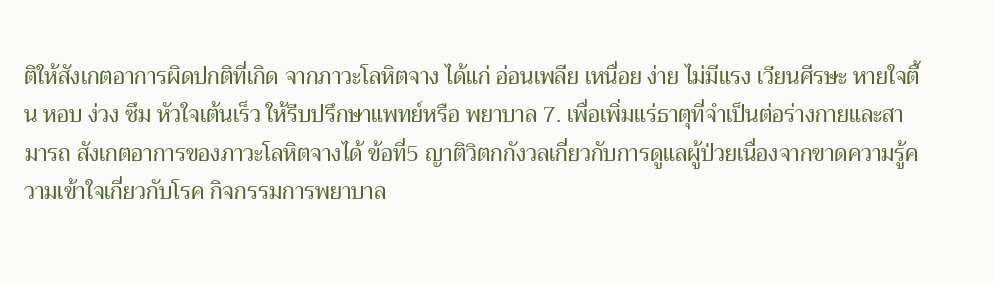ติให้สังเกตอาการผิดปกติที่เกิด จากภาวะโลหิตจาง ได้แก่ อ่อนเพลีย เหนื่อย ง่าย ไม่มีแรง เวียนศีรษะ หายใจตื้น หอบ ง่วง ซึม หัวใจเต้นเร็ว ให้รีบปรึกษาแพทย์หรือ พยาบาล 7. เพื่อเพิ่มแร่ธาตุที่จำเป็นต่อร่างกายและสามารถ สังเกตอาการของภาวะโลหิตจางได้ ข้อที่5 ญาติวิตกกังวลเกี่ยวกับการดูแลผู้ป่วยเนื่องจากขาดความรู้ความเข้าใจเกี่ยวกับโรค กิจกรรมการพยาบาล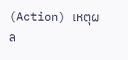(Action) เหตุผล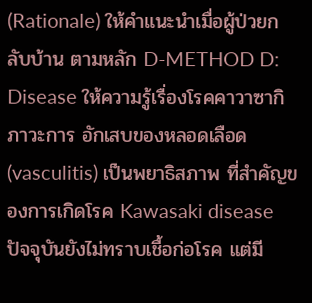(Rationale) ให้คำแนะนำเมื่อผู้ป่วยกลับบ้าน ตามหลัก D-METHOD D: Disease ให้ความรู้เรื่องโรคคาวาซากิ ภาวะการ อักเสบของหลอดเลือด (vasculitis) เป็นพยาธิสภาพ ที่สำคัญของการเกิดโรค Kawasaki disease ปัจจุบันยังไม่ทราบเชื้อก่อโรค แต่มี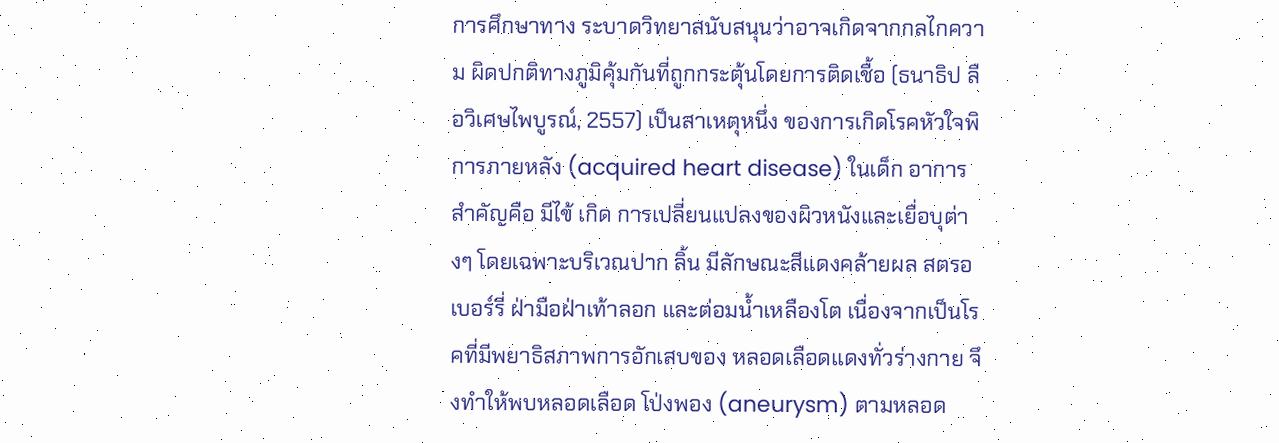การศึกษาทาง ระบาดวิทยาสนับสนุนว่าอาจเกิดจากกลไกความ ผิดปกติทางภูมิคุ้มกันที่ถูกกระตุ้นโดยการติดเชื้อ (ธนาธิป ลือวิเศษไพบูรณ์, 2557) เป็นสาเหตุหนึ่ง ของการเกิดโรคหัวใจพิการภายหลัง (acquired heart disease) ในเด็ก อาการสำคัญคือ มีไข้ เกิด การเปลี่ยนแปลงของผิวหนังและเยื่อบุต่างๆ โดยเฉพาะบริเวณปาก ลิ้น มีลักษณะสีแดงคล้ายผล สตรอเบอร์รี่ ฝ่ามือฝ่าเท้าลอก และต่อมน้ำเหลืองโต เนื่องจากเป็นโรคที่มีพยาธิสภาพการอักเสบของ หลอดเลือดแดงทั่วร่างกาย จึงทำให้พบหลอดเลือด โป่งพอง (aneurysm) ตามหลอด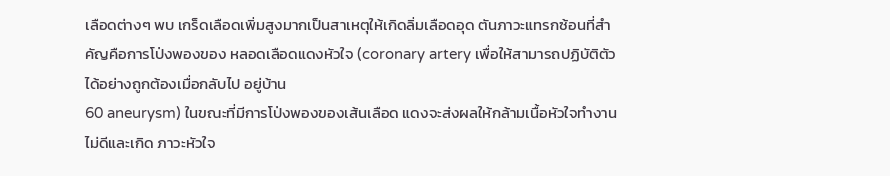เลือดต่างๆ พบ เกร็ดเลือดเพิ่มสูงมากเป็นสาเหตุให้เกิดลิ่มเลือดอุด ตันภาวะแทรกซ้อนที่สำคัญคือการโป่งพองของ หลอดเลือดแดงหัวใจ (coronary artery เพื่อให้สามารถปฏิบัติตัวได้อย่างถูกต้องเมื่อกลับไป อยู่บ้าน
60 aneurysm) ในขณะที่มีการโป่งพองของเส้นเลือด แดงจะส่งผลให้กล้ามเนื้อหัวใจทำงานไม่ดีและเกิด ภาวะหัวใจ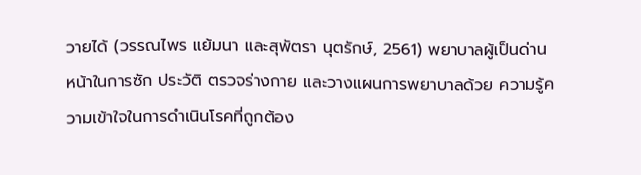วายได้ (วรรณไพร แย้มนา และสุพัตรา นุตรักษ์, 2561) พยาบาลผู้เป็นด่านหน้าในการซัก ประวัติ ตรวจร่างกาย และวางแผนการพยาบาลด้วย ความรู้ความเข้าใจในการดำเนินโรคที่ถูกต้อง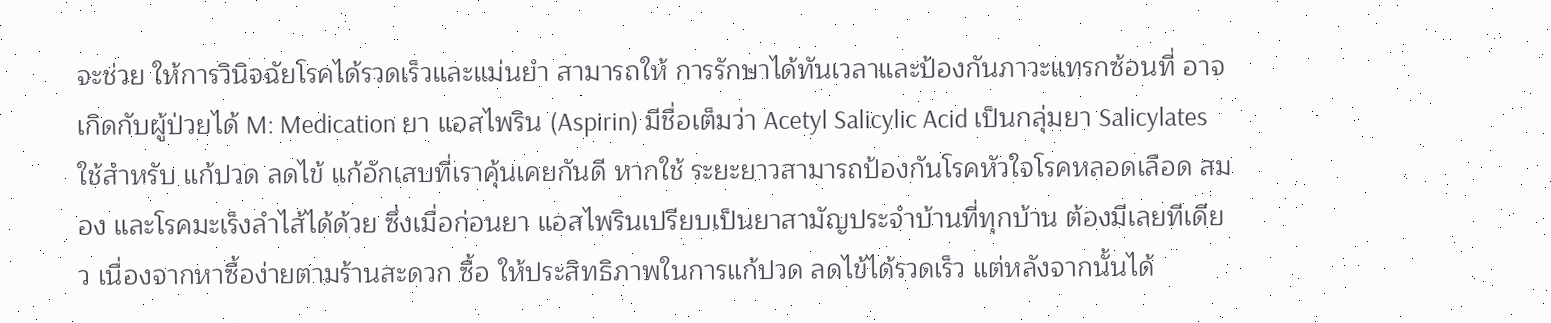จะช่วย ให้การวินิจฉัยโรคได้รวดเร็วและแม่นยำ สามารถให้ การรักษาได้ทันเวลาและป้องกันภาวะแทรกซ้อนที่ อาจเกิดกับผู้ป่วยได้ M: Medication ยา แอสไพริน (Aspirin) มีชื่อเต็มว่า Acetyl Salicylic Acid เป็นกลุ่มยา Salicylates ใช้สำหรับ แก้ปวด ลดไข้ แก้อักเสบที่เราคุ้นเคยกันดี หากใช้ ระยะยาวสามารถป้องกันโรคหัวใจโรคหลอดเลือด สมอง และโรคมะเร็งลำไส้ได้ด้วย ซึ่งเมื่อก่อนยา แอสไพรินเปรียบเป็นยาสามัญประจำบ้านที่ทุกบ้าน ต้องมีเลยทีเดียว เนื่องจากหาซื้อง่ายตามร้านสะดวก ซื้อ ให้ประสิทธิภาพในการแก้ปวด ลดไข้ได้รวดเร็ว แต่หลังจากนั้นได้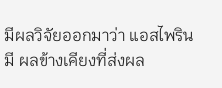มีผลวิจัยออกมาว่า แอสไพรินมี ผลข้างเคียงที่ส่งผล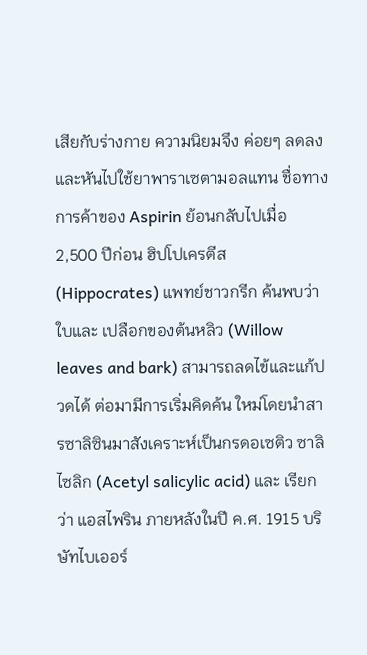เสียกับร่างกาย ความนิยมจึง ค่อยๆ ลดลง และหันไปใช้ยาพาราเซตามอลแทน ชื่อทางการค้าของ Aspirin ย้อนกลับไปเมื่อ 2,500 ปีก่อน ฮิปโปเครตีส (Hippocrates) แพทย์ชาวกรีก ค้นพบว่าใบและ เปลือกของต้นหลิว (Willow leaves and bark) สามารถลดไข้และแก้ปวดได้ ต่อมามีการเริ่มคิดค้น ใหม่โดยนำสารซาลิซินมาสังเคราะห์เป็นกรดอเซติว ซาลิไซลิก (Acetyl salicylic acid) และ เรียกว่า แอสไพริน ภายหลังในปี ค.ศ. 1915 บริษัทไบเออร์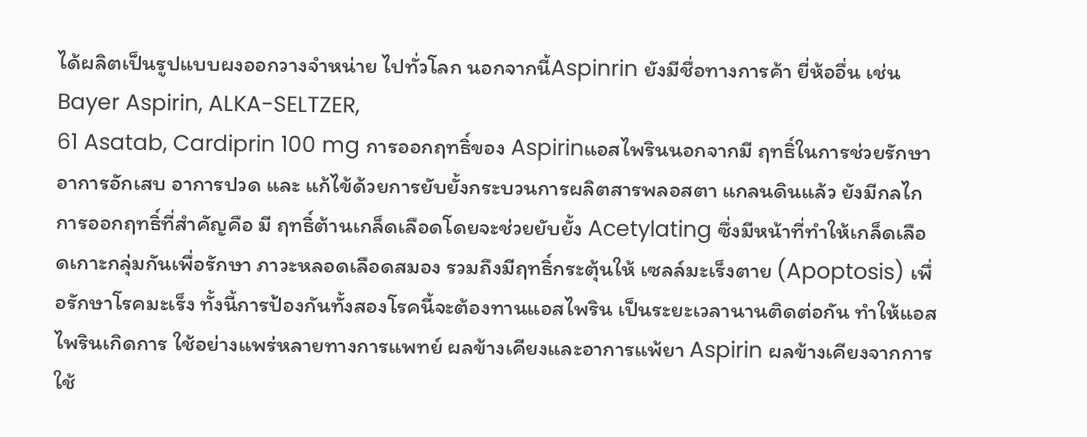ได้ผลิตเป็นรูปแบบผงออกวางจำหน่าย ไปทั่วโลก นอกจากนี้Aspinrin ยังมีชื่อทางการค้า ยี่ห้ออื่น เช่น Bayer Aspirin, ALKA-SELTZER,
61 Asatab, Cardiprin 100 mg การออกฤทธิ์ของ Aspirinแอสไพรินนอกจากมี ฤทธิ์ในการช่วยรักษาอาการอักเสบ อาการปวด และ แก้ไข้ด้วยการยับยั้งกระบวนการผลิตสารพลอสตา แกลนดินแล้ว ยังมีกลไกการออกฤทธิ์ที่สำคัญคือ มี ฤทธิ์ต้านเกล็ดเลือดโดยจะช่วยยับยั้ง Acetylating ซึ่งมีหน้าที่ทำให้เกล็ดเลือดเกาะกลุ่มกันเพื่อรักษา ภาวะหลอดเลือดสมอง รวมถึงมีฤทธิ์กระตุ้นให้ เซลล์มะเร็งตาย (Apoptosis) เพื่อรักษาโรคมะเร็ง ทั้งนี้การป้องกันทั้งสองโรคนี้จะต้องทานแอสไพริน เป็นระยะเวลานานติดต่อกัน ทำให้แอสไพรินเกิดการ ใช้อย่างแพร่หลายทางการแพทย์ ผลข้างเคียงและอาการแพ้ยา Aspirin ผลข้างเคียงจากการใช้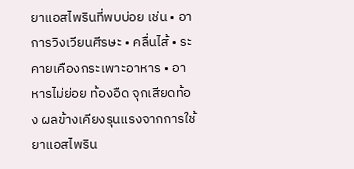ยาแอสไพรินที่พบบ่อย เช่น • อาการวิงเวียนศีรษะ • คลื่นไส้ • ระคายเคืองกระเพาะอาหาร • อาหารไม่ย่อย ท้องอืด จุกเสียดท้อง ผลข้างเคียงรุนแรงจากการใช้ยาแอสไพริน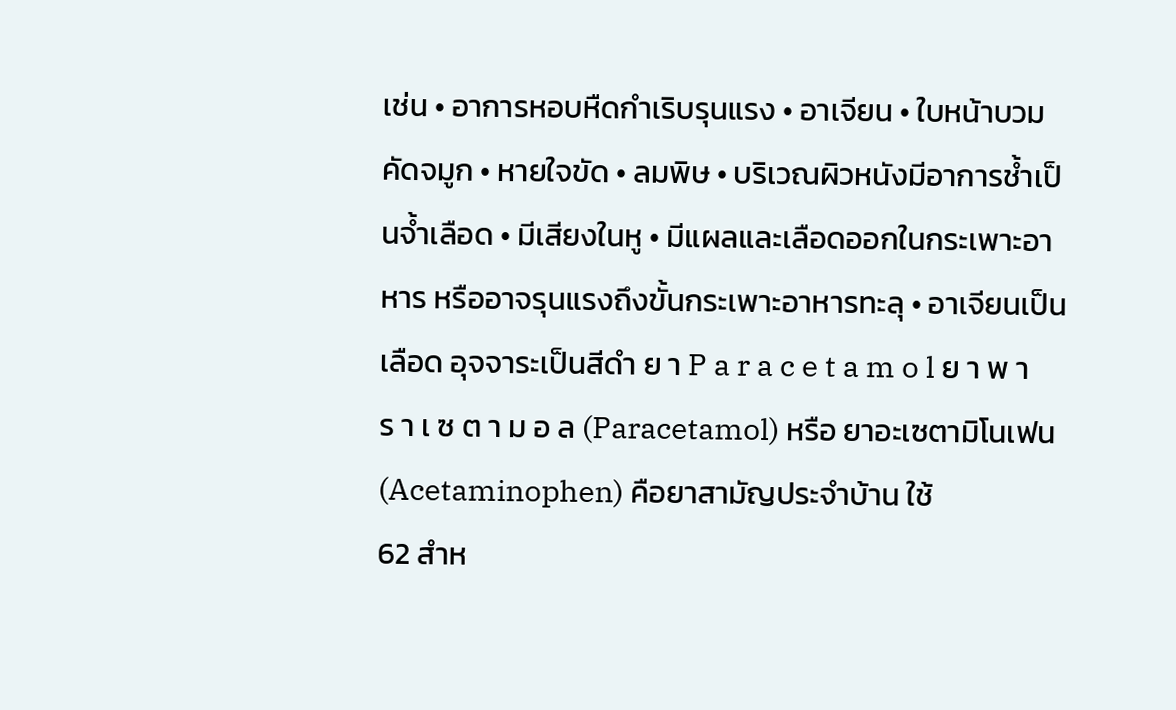เช่น • อาการหอบหืดกำเริบรุนแรง • อาเจียน • ใบหน้าบวม คัดจมูก • หายใจขัด • ลมพิษ • บริเวณผิวหนังมีอาการช้ำเป็นจ้ำเลือด • มีเสียงในหู • มีแผลและเลือดออกในกระเพาะอาหาร หรืออาจรุนแรงถึงขั้นกระเพาะอาหารทะลุ • อาเจียนเป็นเลือด อุจจาระเป็นสีดำ ย า P a r a c e t a m o l ย า พ า ร า เ ซ ต า ม อ ล (Paracetamol) หรือ ยาอะเซตามิโนเฟน (Acetaminophen) คือยาสามัญประจำบ้าน ใช้
62 สำห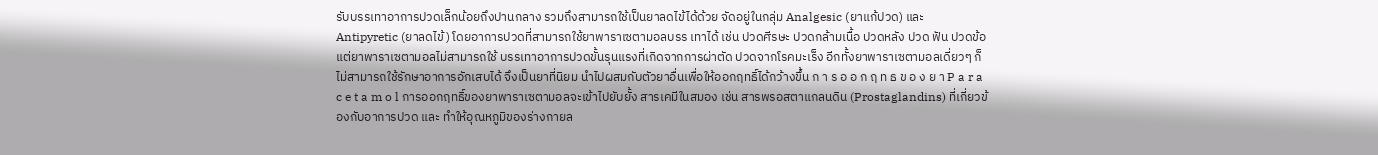รับบรรเทาอาการปวดเล็กน้อยถึงปานกลาง รวมถึงสามารถใช้เป็นยาลดไข้ได้ด้วย จัดอยู่ในกลุ่ม Analgesic (ยาแก้ปวด) และ Antipyretic (ยาลดไข้) โดยอาการปวดที่สามารถใช้ยาพาราเซตามอลบรร เทาได้ เช่น ปวดศีรษะ ปวดกล้ามเนื้อ ปวดหลัง ปวด ฟัน ปวดข้อ แต่ยาพาราเซตามอลไม่สามารถใช้ บรรเทาอาการปวดขั้นรุนแรงที่เกิดจากการผ่าตัด ปวดจากโรคมะเร็ง อีกทั้งยาพาราเซตามอลเดี่ยวๆ ก็ ไม่สามารถใช้รักษาอาการอักเสบได้ จึงเป็นยาที่นิยม นำไปผสมกับตัวยาอื่นเพื่อให้ออกฤทธิ์ได้กว้างขึ้น ก า ร อ อ ก ฤ ท ธ ข อ ง ย า P a r a c e t a m o l การออกฤทธิ์ของยาพาราเซตามอลจะเข้าไปยับยั้ง สารเคมีในสมอง เช่น สารพรอสตาแกลนดิน (Prostaglandins) ที่เกี่ยวข้องกับอาการปวด และ ทำให้อุณหภูมิของร่างกายล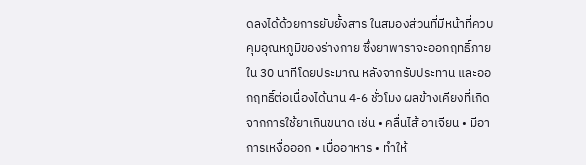ดลงได้ด้วยการยับยั้งสาร ในสมองส่วนที่มีหน้าที่ควบคุมอุณหภูมิของร่างกาย ซึ่งยาพาราจะออกฤทธิ์ภายใน 30 นาทีโดยประมาณ หลังจากรับประทาน และออกฤทธิ์ต่อเนื่องได้นาน 4-6 ชั่วโมง ผลข้างเคียงที่เกิดจากการใช้ยาเกินขนาด เช่น • คลื่นไส้ อาเจียน • มีอาการเหงื่อออก • เบื่ออาหาร • ทำให้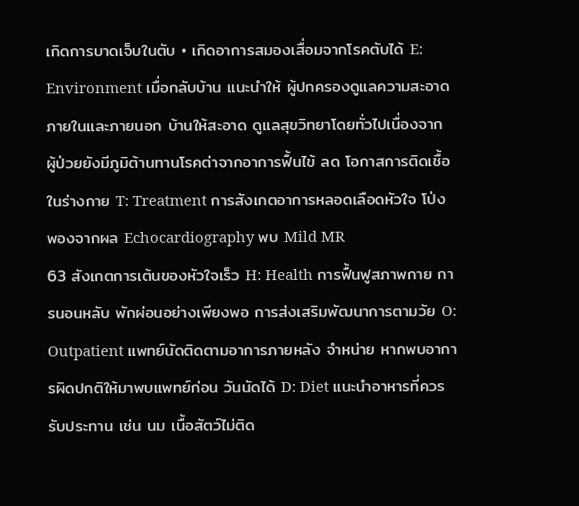เกิดการบาดเจ็บในตับ • เกิดอาการสมองเสื่อมจากโรคตับได้ E: Environment เมื่อกลับบ้าน แนะนำให้ ผู้ปกครองดูแลความสะอาด ภายในและภายนอก บ้านให้สะอาด ดูแลสุขวิทยาโดยทั่วไปเนื่องจาก ผู้ป่วยยังมีภูมิต้านทานโรคต่าจากอาการฟื้นไข้ ลด โอกาสการติดเชื้อในร่างกาย T: Treatment การสังเกตอาการหลอดเลือดหัวใจ โป่งพองจากผล Echocardiography พบ Mild MR
63 สังเกตการเต้นของหัวใจเร็ว H: Health การฟื้นฟูสภาพกาย การนอนหลับ พักผ่อนอย่างเพียงพอ การส่งเสริมพัฒนาการตามวัย O: Outpatient แพทย์นัดติดตามอาการภายหลัง จำหน่าย หากพบอาการผิดปกติให้มาพบแพทย์ก่อน วันนัดได้ D: Diet แนะนำอาหารที่ควรรับประทาน เช่น นม เนื้อสัตว์ไม่ติด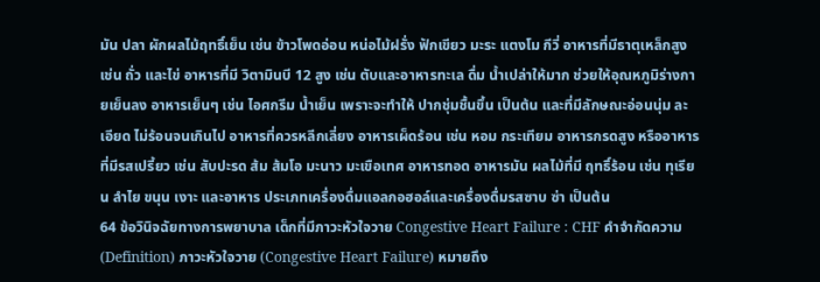มัน ปลา ผักผลไม้ฤทธิ์เย็น เช่น ข้าวโพดอ่อน หน่อไม้ฝรั่ง ฟักเขียว มะระ แตงโม กีวี่ อาหารที่มีธาตุเหล็กสูง เช่น ถั่ว และไข่ อาหารที่มี วิตามินบี 12 สูง เช่น ตับและอาหารทะเล ดื่ม น้ำเปล่าให้มาก ช่วยให้อุณหภูมิร่างกายเย็นลง อาหารเย็นๆ เช่น ไอศกรีม น้ำเย็น เพราะจะทำให้ ปากชุ่มชื้นขึ้น เป็นต้น และที่มีลักษณะอ่อนนุ่ม ละเอียด ไม่ร้อนจนเกินไป อาหารที่ควรหลีกเลี่ยง อาหารเผ็ดร้อน เช่น หอม กระเทียม อาหารกรดสูง หรืออาหารที่มีรสเปรี้ยว เช่น สับปะรด ส้ม ส้มโอ มะนาว มะเขือเทศ อาหารทอด อาหารมัน ผลไม้ที่มี ฤทธิ์ร้อน เช่น ทุเรียน ลำไย ขนุน เงาะ และอาหาร ประเภทเครื่องดื่มแอลกอฮอล์และเครื่องดื่มรสซาบ ซ่า เป็นต้น
64 ข้อวินิจฉัยทางการพยาบาล เด็กที่มีภาวะหัวใจวาย Congestive Heart Failure : CHF คำจำกัดความ (Definition) ภาวะหัวใจวาย (Congestive Heart Failure) หมายถึง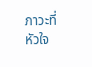ภาวะที่หัวใจ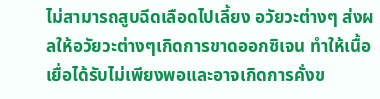ไม่สามารถสูบฉีดเลือดไปเลี้ยง อวัยวะต่างๆ ส่งผลให้อวัยวะต่างๆเกิดการขาดออกซิเจน ทำให้เนื้อเยื่อได้รับไม่เพียงพอและอาจเกิดการคั่งข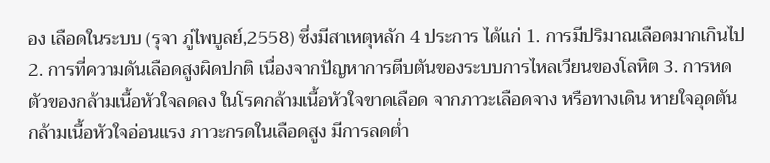อง เลือดในระบบ (รุจา ภู่ไพบูลย์,2558) ซึ่งมีสาเหตุหลัก 4 ประการ ได้แก่ 1. การมีปริมาณเลือดมากเกินไป 2. การที่ความดันเลือดสูงผิดปกติ เนื่องจากปัญหาการตีบตันของระบบการไหลเวียนของโลหิต 3. การหดตัวของกล้ามเนื้อหัวใจลดลง ในโรคกล้ามเนื้อหัวใจขาดเลือด จากภาวะเลือดจาง หรือทางเดิน หายใจอุดตัน กล้ามเนื้อหัวใจอ่อนแรง ภาวะกรดในเลือดสูง มีการลดต่ำ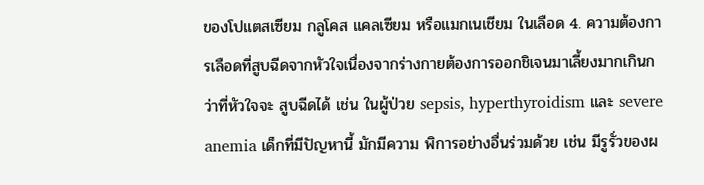ของโปแตสเซียม กลูโคส แคลเซียม หรือแมกเนเชียม ในเลือด 4. ความต้องการเลือดที่สูบฉีดจากหัวใจเนื่องจากร่างกายต้องการออกชิเจนมาเลี้ยงมากเกินกว่าที่หัวใจจะ สูบฉีดได้ เช่น ในผู้ป่วย sepsis, hyperthyroidism และ severe anemia เด็กที่มีปัญหานี้ มักมีความ พิการอย่างอื่นร่วมด้วย เช่น มีรูรั่วของผ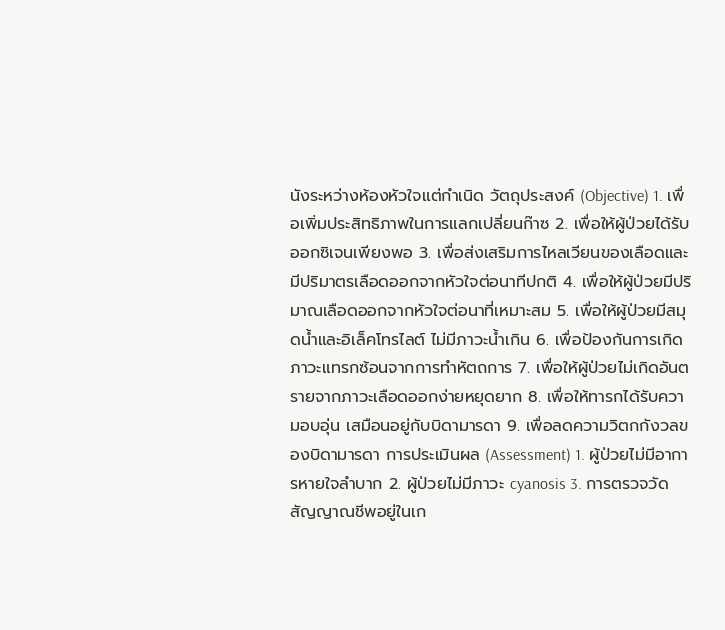นังระหว่างห้องหัวใจแต่กำเนิด วัตถุประสงค์ (Objective) 1. เพื่อเพิ่มประสิทธิภาพในการแลกเปลี่ยนก๊าซ 2. เพื่อให้ผู้ป่วยได้รับออกซิเจนเพียงพอ 3. เพื่อส่งเสริมการไหลเวียนของเลือดและมีปริมาตรเลือดออกจากหัวใจต่อนาทีปกติ 4. เพื่อให้ผู้ป่วยมีปริมาณเลือดออกจากหัวใจต่อนาที่เหมาะสม 5. เพื่อให้ผู้ป่วยมีสมุดน้ำและอิเล็คโทรไลต์ ไม่มีภาวะน้ำเกิน 6. เพื่อป้องกันการเกิดภาวะแทรกซ้อนจากการทำหัตถการ 7. เพื่อให้ผู้ป่วยไม่เกิดอันตรายจากภาวะเลือดออกง่ายหยุดยาก 8. เพื่อให้ทารกได้รับความอบอุ่น เสมือนอยู่กับบิดามารดา 9. เพื่อลดความวิตกกังวลของบิดามารดา การประเมินผล (Assessment) 1. ผู้ป่วยไม่มีอาการหายใจลำบาก 2. ผู้ป่วยไม่มีภาวะ cyanosis 3. การตรวจวัดสัญญาณชีพอยู่ในเก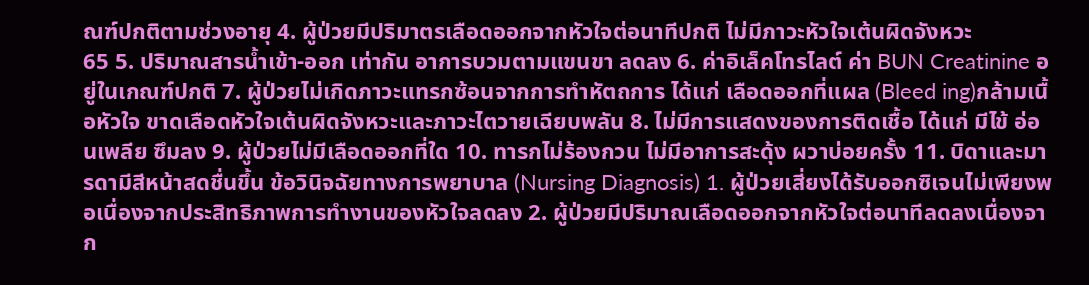ณฑ์ปกติตามช่วงอายุ 4. ผู้ป่วยมีปริมาตรเลือดออกจากหัวใจต่อนาทีปกติ ไม่มีภาวะหัวใจเต้นผิดจังหวะ
65 5. ปริมาณสารน้ำเข้า-ออก เท่ากัน อาการบวมตามแขนขา ลดลง 6. ค่าอิเล็คโทรไลต์ ค่า BUN Creatinine อยู่ในเกณฑ์ปกติ 7. ผู้ป่วยไม่เกิดภาวะแทรกซ้อนจากการทำหัตถการ ได้แก่ เลือดออกที่แผล (Bleed ing)กล้ามเนื้อหัวใจ ขาดเลือดหัวใจเต้นผิดจังหวะและภาวะไตวายเฉียบพลัน 8. ไม่มีการแสดงของการติดเชื้อ ได้แก่ มีไข้ อ่อนเพลีย ซึมลง 9. ผู้ป่วยไม่มีเลือดออกที่ใด 10. ทารกไม่ร้องกวน ไม่มีอาการสะดุ้ง ผวาบ่อยครั้ง 11. บิดาและมารดามีสีหน้าสดชื่นขึ้น ข้อวินิจฉัยทางการพยาบาล (Nursing Diagnosis) 1. ผู้ป่วยเสี่ยงได้รับออกซิเจนไม่เพียงพอเนื่องจากประสิทธิภาพการทำงานของหัวใจลดลง 2. ผู้ป่วยมีปริมาณเลือดออกจากหัวใจต่อนาทีลดลงเนื่องจาก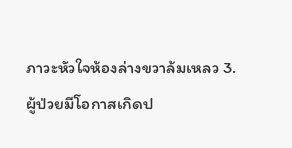ภาวะหัวใจห้องล่างขวาล้มเหลว 3. ผู้ป่วยมีโอกาสเกิดป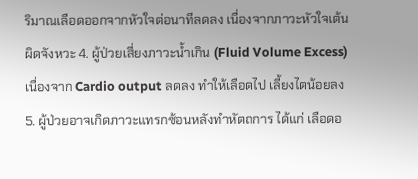ริมาณเลือดออกจากหัวใจต่อนาทีลดลง เนื่องจากภาวะหัวใจเต้นผิดจังหวะ 4. ผู้ป่วยเสี่ยงภาวะน้ำเกิน (Fluid Volume Excess) เนื่องจาก Cardio output ลดลง ทำให้เลือดไป เลี้ยงไตน้อยลง 5. ผู้ป่วยอาจเกิดภาวะแทรกซ้อนหลังทำหัตถการ ได้แก่ เลือดอ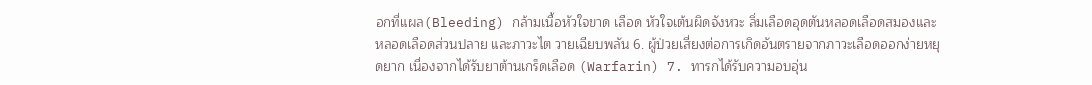อกที่แผล(Bleeding) กล้ามเนื้อหัวใจขาด เลือด หัวใจเต้นผิดจังหวะ ลิ่มเลือดอุดตันหลอดเลือดสมองและหลอดเลือดส่วนปลาย และภาวะไต วายเฉียบพลัน 6. ผู้ป่วยเสี่ยงต่อการเกิดอันตรายจากภาวะเลือดออกง่ายหยุดยาก เนื่องจากได้รับยาต้านเกร็ดเลือด (Warfarin) 7. ทารกได้รับความอบอุ่น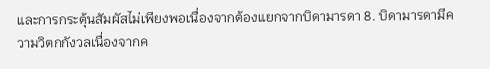และการกระตุ้นสัมผัสไม่เพียงพอเนื่องจากต้องแยกจากบิดามารดา 8. บิดามารดามีความวิตกกังวลเนื่องจากค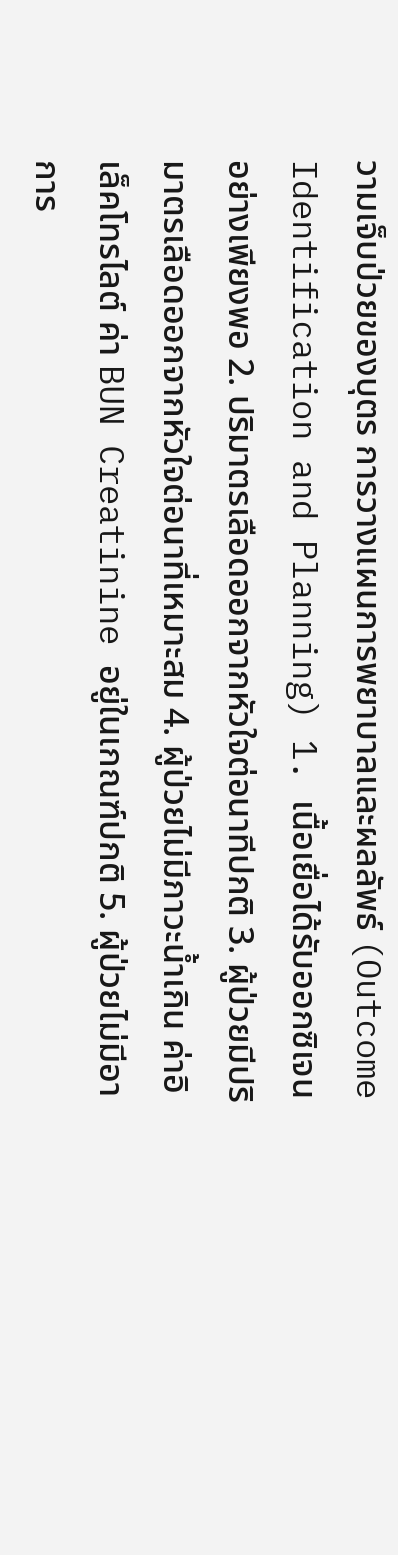วามเจ็บป่วยของบุตร การวางแผนการพยาบาลและผลลัพธ์ (Outcome Identification and Planning) 1. เนื้อเยื่อได้รับออกซิเจนอย่างเพียงพอ 2. ปริมาตรเลือดออกจากหัวใจต่อนาทีปกติ 3. ผู้ป่วยมีปริมาตรเลือดออกจากหัวใจต่อนาที่เหมาะสม 4. ผู้ป่วยไม่มีภาวะน้ำเกิน ค่าอิเล็คโทรไลต์ ค่า BUN Creatinine อยู่ในเกณฑ์ปกติ 5. ผู้ป่วยไม่มีอาการ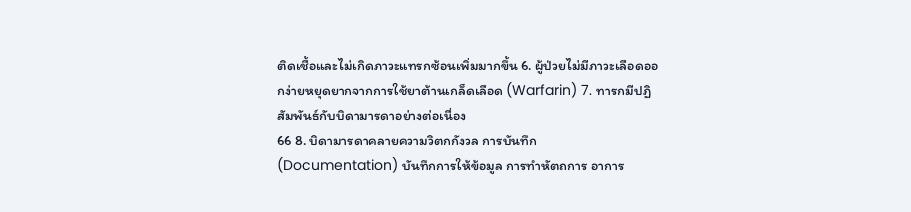ติดเชื้อและไม่เกิดภาวะแทรกซ้อนเพิ่มมากขึ้น 6. ผู้ป่วยไม่มีภาวะเลือดออกง่ายหยุดยากจากการใช้ยาต้านเกล็ดเลือด (Warfarin) 7. ทารกมีปฏิสัมพันธ์กับบิดามารดาอย่างต่อเนื่อง
66 8. บิดามารดาคลายความวิตกกังวล การบันทึก (Documentation) บันทึกการให้ข้อมูล การทำหัตถการ อาการ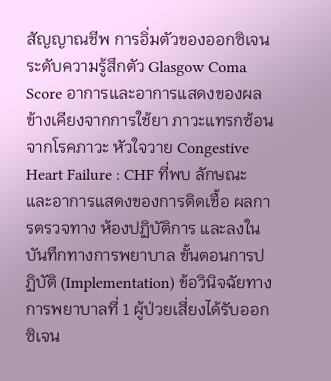สัญญาณชีพ การอิ่มตัวของออกซิเจน ระดับความรู้สึกตัว Glasgow Coma Score อาการและอาการแสดงของผลข้างเคียงจากการใช้ยา ภาวะแทรกซ้อนจากโรคภาวะ หัวใจวาย Congestive Heart Failure : CHF ที่พบ ลักษณะและอาการแสดงของการติดเชื้อ ผลการตรวจทาง ห้องปฏิบัติการ และลงในบันทึกทางการพยาบาล ขั้นตอนการปฏิบัติ (Implementation) ข้อวินิจฉัยทางการพยาบาลที่ 1 ผู้ป่วยเสี่ยงได้รับออกซิเจน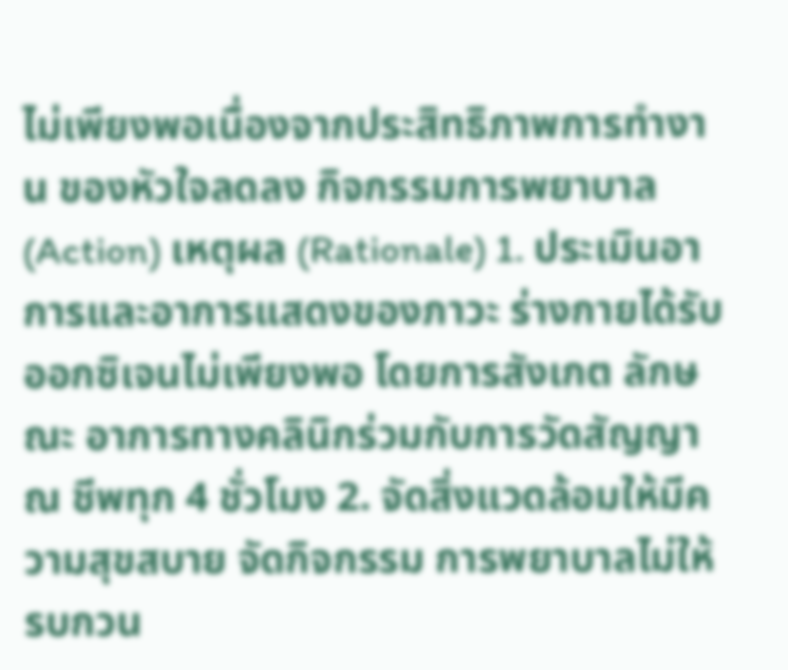ไม่เพียงพอเนื่องจากประสิทธิภาพการทำงาน ของหัวใจลดลง กิจกรรมการพยาบาล (Action) เหตุผล (Rationale) 1. ประเมินอาการและอาการแสดงของภาวะ ร่างกายได้รับออกซิเจนไม่เพียงพอ โดยการสังเกต ลักษณะ อาการทางคลินิกร่วมกับการวัดสัญญาณ ชีพทุก 4 ชั่วโมง 2. จัดสิ่งแวดล้อมให้มีความสุขสบาย จัดกิจกรรม การพยาบาลไม่ให้รบกวน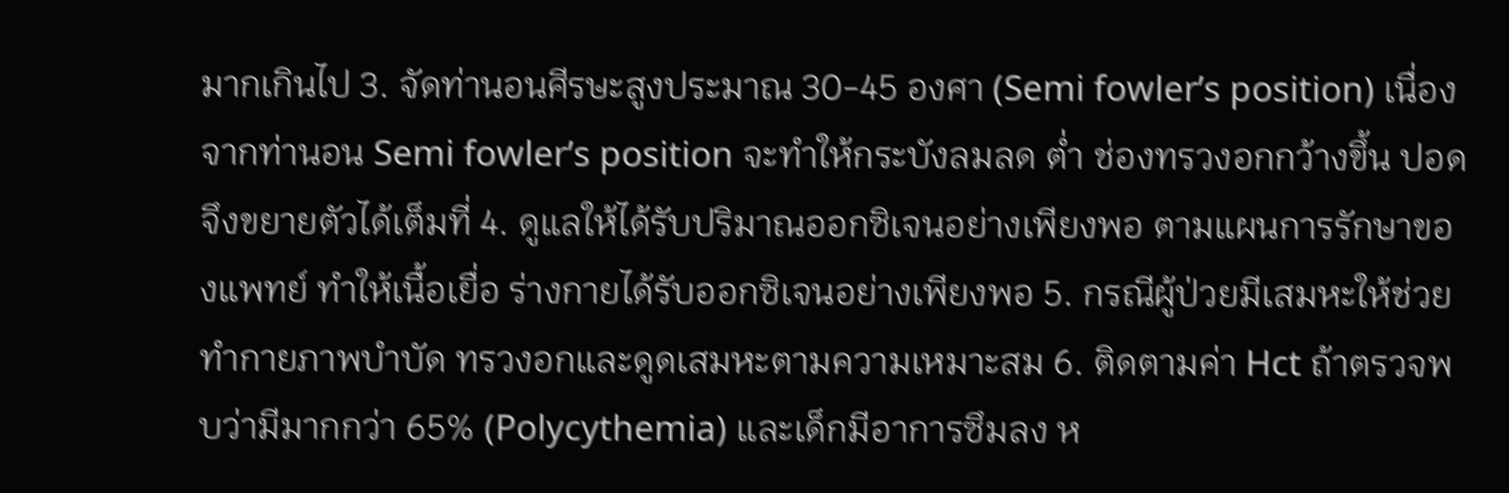มากเกินไป 3. จัดท่านอนศีรษะสูงประมาณ 30-45 องศา (Semi fowler’s position) เนื่องจากท่านอน Semi fowler’s position จะทำให้กระบังลมลด ต่ำ ช่องทรวงอกกว้างขึ้น ปอดจึงขยายตัวได้เต็มที่ 4. ดูแลให้ได้รับปริมาณออกซิเจนอย่างเพียงพอ ตามแผนการรักษาของแพทย์ ทำให้เนื้อเยื่อ ร่างกายได้รับออกซิเจนอย่างเพียงพอ 5. กรณีผู้ป่วยมีเสมหะให้ช่วยทำกายภาพบำบัด ทรวงอกและดูดเสมหะตามความเหมาะสม 6. ติดตามค่า Hct ถ้าตรวจพบว่ามีมากกว่า 65% (Polycythemia) และเด็กมีอาการซึมลง ห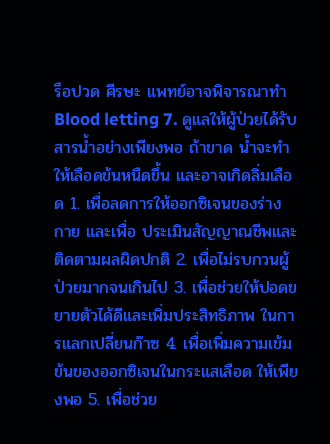รือปวด ศีรษะ แพทย์อาจพิจารณาทำ Blood letting 7. ดูแลให้ผู้ป่วยได้รับสารน้ำอย่างเพียงพอ ถ้าขาด น้ำจะทำให้เลือดข้นหนืดขึ้น และอาจเกิดลิ่มเลือด 1. เพื่อลดการให้ออกซิเจนของร่างกาย และเพื่อ ประเมินสัญญาณชีพและติดตามผลผิดปกติ 2. เพื่อไม่รบกวนผู้ป่วยมากจนเกินไป 3. เพื่อช่วยให้ปอดขยายตัวได้ดีและเพิ่มประสิทธิภาพ ในการแลกเปลี่ยนก๊าซ 4. เพื่อเพิ่มความเข้มข้นของออกซิเจนในกระแสเลือด ให้เพียงพอ 5. เพื่อช่วย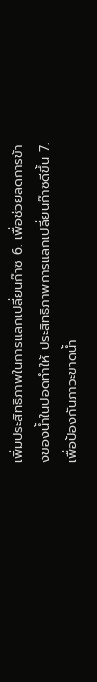เพิ่มประสิทธิภาพในการแลกเปลี่ยนก๊าซ 6. เพื่อช่วยลดการข้างของน้ำในปอดทำให้ ประสิทธิภาพการแลกเปลี่ยนก๊าซดีขึ้น 7. เพื่อป้องกันภาวะขาดน้ำ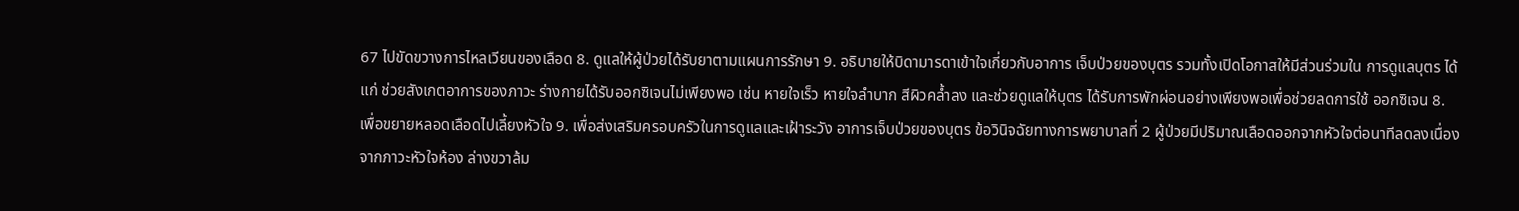67 ไปขัดขวางการไหลเวียนของเลือด 8. ดูแลให้ผู้ป่วยได้รับยาตามแผนการรักษา 9. อธิบายให้บิดามารดาเข้าใจเกี่ยวกับอาการ เจ็บป่วยของบุตร รวมทั้งเปิดโอกาสให้มีส่วนร่วมใน การดูแลบุตร ได้แก่ ช่วยสังเกตอาการของภาวะ ร่างกายได้รับออกซิเจนไม่เพียงพอ เช่น หายใจเร็ว หายใจลำบาก สีผิวคล้ำลง และช่วยดูแลให้บุตร ได้รับการพักผ่อนอย่างเพียงพอเพื่อช่วยลดการใช้ ออกซิเจน 8. เพื่อขยายหลอดเลือดไปเลี้ยงหัวใจ 9. เพื่อส่งเสริมครอบครัวในการดูแลและเฝ้าระวัง อาการเจ็บป่วยของบุตร ข้อวินิจฉัยทางการพยาบาลที่ 2 ผู้ป่วยมีปริมาณเลือดออกจากหัวใจต่อนาทีลดลงเนื่องจากภาวะหัวใจห้อง ล่างขวาล้ม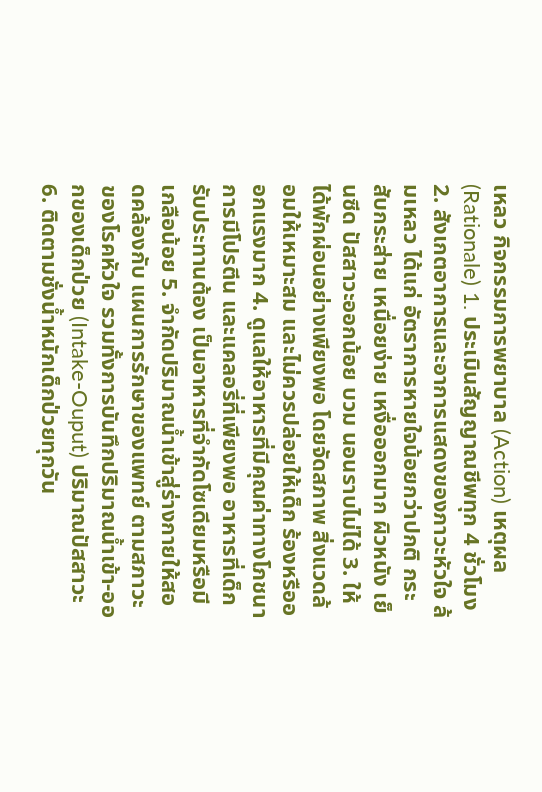เหลว กิจกรรมการพยาบาล (Action) เหตุผล (Rationale) 1. ประเมินสัญญาณชีพทุก 4 ชั่วโมง 2. สังเกตอาการและอาการแสดงของภาวะหัวใจ ล้มเหลว ได้แก่ อัตราการหายใจน้อยกว่าปกติ กระสับกระส่าย เหนื่อยง่าย เหงื่อออกมาก ผิวหนัง เย็นซีด ปัสสาวะออกน้อย บวม นอนราบไม่ได้ 3. ให้ได้พักผ่อนอย่างเพียงพอ โดยจัดสภาพ สิ่งแวดล้อมให้เหมาะสม และไม่ควรปล่อยให้เด็ก ร้องหรือออกแรงมาก 4. ดูแลให้อาหารที่มีคุณค่าทางโภชนาการมีโปรตีน และแคลอรี่ที่เพียงพอ อาหารที่เด็กรับประทานต้อง เป็นอาหารที่จำกัดโซเดียมหรือมีเกลือน้อย 5. จำกัดปริมาณน้ำเข้าสู่ร่างกายให้สอดคล้องกับ แผนการรักษาของแพทย์ ตามสภาวะของโรคหัวใจ รวมทั้งการบันทึกปริมาณน้ำเข้า-ออกของเด็กป่วย (Intake-Ouput) ปริมาณปัสสาวะ 6. ติดตามชั่งน้ำหนักเด็กป่วยทุกวัน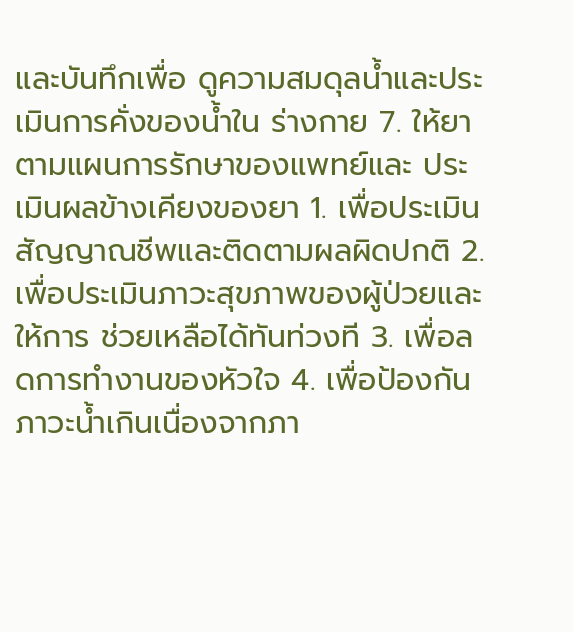และบันทึกเพื่อ ดูความสมดุลน้ำและประเมินการคั่งของน้ำใน ร่างกาย 7. ให้ยาตามแผนการรักษาของแพทย์และ ประเมินผลข้างเคียงของยา 1. เพื่อประเมินสัญญาณชีพและติดตามผลผิดปกติ 2. เพื่อประเมินภาวะสุขภาพของผู้ป่วยและให้การ ช่วยเหลือได้ทันท่วงที 3. เพื่อลดการทำงานของหัวใจ 4. เพื่อป้องกันภาวะน้ำเกินเนื่องจากภา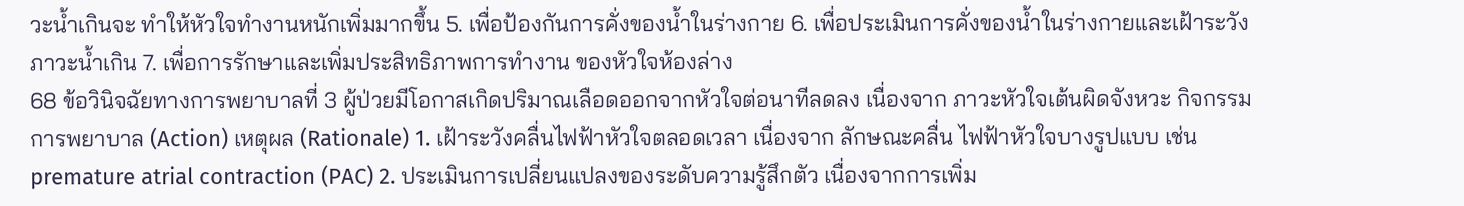วะน้ำเกินจะ ทำให้หัวใจทำงานหนักเพิ่มมากขึ้น 5. เพื่อป้องกันการคั่งของน้ำในร่างกาย 6. เพื่อประเมินการคั่งของน้ำในร่างกายและเฝ้าระวัง ภาวะน้ำเกิน 7. เพื่อการรักษาและเพิ่มประสิทธิภาพการทำงาน ของหัวใจห้องล่าง
68 ข้อวินิจฉัยทางการพยาบาลที่ 3 ผู้ป่วยมีโอกาสเกิดปริมาณเลือดออกจากหัวใจต่อนาทีลดลง เนื่องจาก ภาวะหัวใจเต้นผิดจังหวะ กิจกรรมการพยาบาล (Action) เหตุผล (Rationale) 1. เฝ้าระวังคลื่นไฟฟ้าหัวใจตลอดเวลา เนื่องจาก ลักษณะคลื่น ไฟฟ้าหัวใจบางรูปแบบ เช่น premature atrial contraction (PAC) 2. ประเมินการเปลี่ยนแปลงของระดับความรู้สึกตัว เนื่องจากการเพิ่ม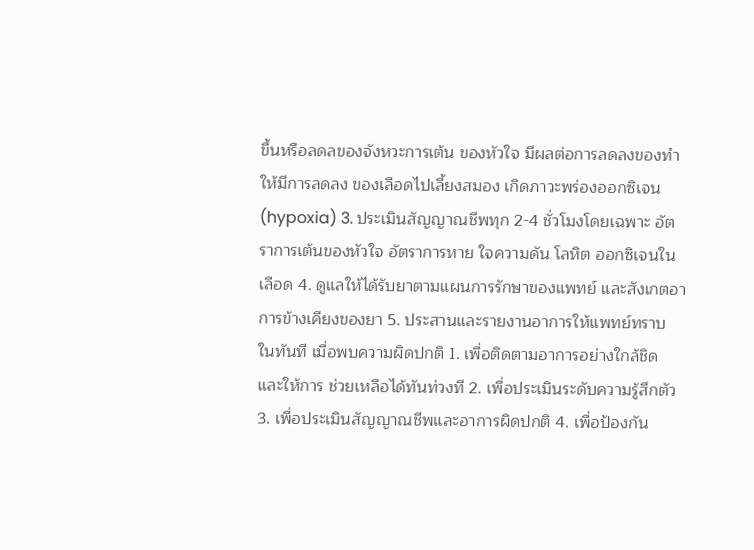ขึ้นหรือลดลของจังหวะการเต้น ของหัวใจ มีผลต่อการลดลงของทำให้มีการลดลง ของเลือดไปเลี้ยงสมอง เกิดภาวะพร่องออกซิเจน (hypoxia) 3. ประเมินสัญญาณชีพทุก 2-4 ชั่วโมงโดยเฉพาะ อัตราการเต้นของหัวใจ อัตราการหาย ใจความดัน โลหิต ออกซิเจนในเลือด 4. ดูแลให้ได้รับยาตามแผนการรักษาของแพทย์ และสังเกตอาการข้างเคียงของยา 5. ประสานและรายงานอาการให้แพทย์ทราบ ในทันที เมื่อพบความผิดปกติ 1. เพื่อติดตามอาการอย่างใกล้ชิด และให้การ ช่วยเหลือได้ทันท่วงที 2. เพื่อประเมินระดับความรู้สึกตัว 3. เพื่อประเมินสัญญาณชีพและอาการผิดปกติ 4. เพื่อป้องกัน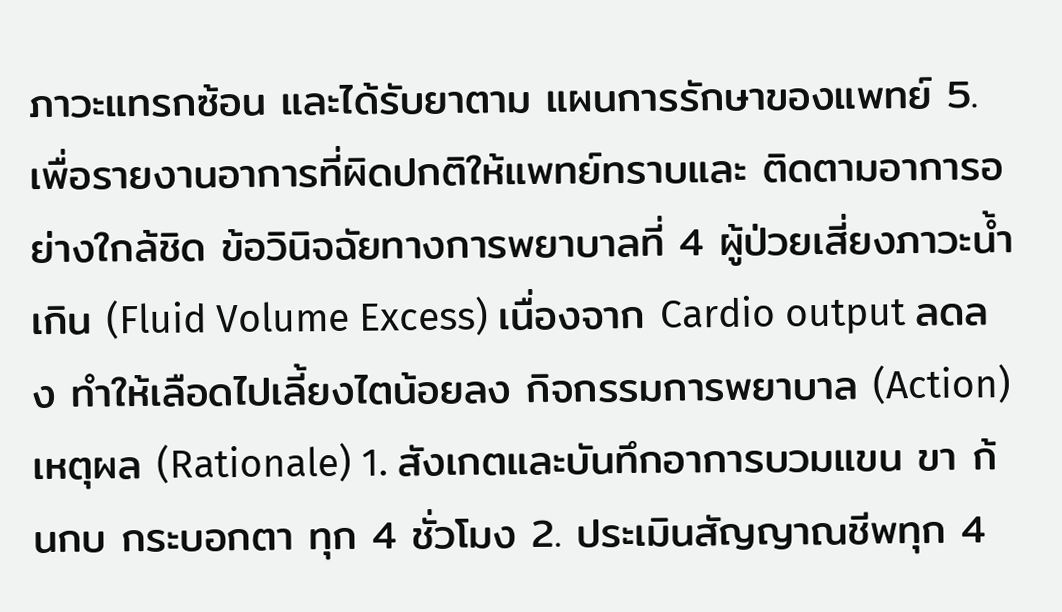ภาวะแทรกซ้อน และได้รับยาตาม แผนการรักษาของแพทย์ 5. เพื่อรายงานอาการที่ผิดปกติให้แพทย์ทราบและ ติดตามอาการอย่างใกล้ชิด ข้อวินิจฉัยทางการพยาบาลที่ 4 ผู้ป่วยเสี่ยงภาวะน้ำเกิน (Fluid Volume Excess) เนื่องจาก Cardio output ลดลง ทำให้เลือดไปเลี้ยงไตน้อยลง กิจกรรมการพยาบาล (Action) เหตุผล (Rationale) 1. สังเกตและบันทึกอาการบวมแขน ขา ก้นกบ กระบอกตา ทุก 4 ชั่วโมง 2. ประเมินสัญญาณชีพทุก 4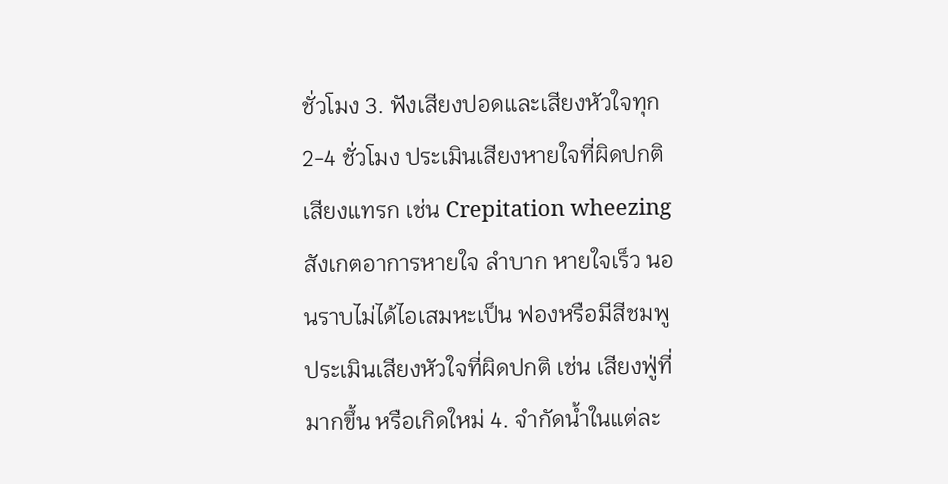ชั่วโมง 3. ฟังเสียงปอดและเสียงหัวใจทุก 2-4 ชั่วโมง ประเมินเสียงหายใจที่ผิดปกติ เสียงแทรก เช่น Crepitation wheezing สังเกตอาการหายใจ ลำบาก หายใจเร็ว นอนราบไม่ได้ไอเสมหะเป็น ฟองหรือมีสีชมพู ประเมินเสียงหัวใจที่ผิดปกติ เช่น เสียงฟู่ที่มากขึ้น หรือเกิดใหม่ 4. จำกัดน้ำในแต่ละ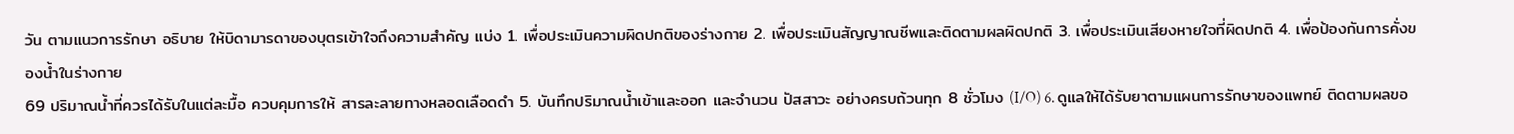วัน ตามแนวการรักษา อธิบาย ให้บิดามารดาของบุตรเข้าใจถึงความสำคัญ แบ่ง 1. เพื่อประเมินความผิดปกติของร่างกาย 2. เพื่อประเมินสัญญาณชีพและติดตามผลผิดปกติ 3. เพื่อประเมินเสียงหายใจที่ผิดปกติ 4. เพื่อป้องกันการคั่งของน้ำในร่างกาย
69 ปริมาณน้ำที่ควรได้รับในแต่ละมื้อ ควบคุมการให้ สารละลายทางหลอดเลือดดำ 5. บันทึกปริมาณน้ำเข้าและออก และจำนวน ปัสสาวะ อย่างครบถ้วนทุก 8 ชั่วโมง (I/O) 6. ดูแลให้ได้รับยาตามแผนการรักษาของแพทย์ ติดตามผลขอ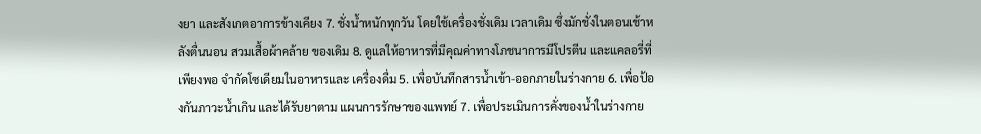งยา และสังเกตอาการข้างเคียง 7. ชั่งน้ำหนักทุกวัน โดยใช้เครื่องชั่งเดิม เวลาเดิม ซึ่งมักชั่งในตอนเช้าหลังตื่นนอน สวมเสื้อผ้าคล้าย ของเดิม 8. ดูแลให้อาหารที่มีคุณค่าทางโภชนาการมีโปรตีน และแคลอรี่ที่เพียงพอ จำกัดโซเดียมในอาหารและ เครื่องดื่ม 5. เพื่อบันทึกสารน้ำเข้า-ออกภายในร่างกาย 6. เพื่อป้องกันภาวะน้ำเกิน และได้รับยาตาม แผนการรักษาของแพทย์ 7. เพื่อประเมินการคั่งของน้ำในร่างกาย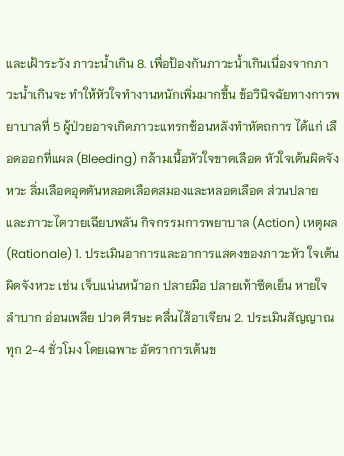และเฝ้าระวัง ภาวะน้ำเกิน 8. เพื่อป้องกันภาวะน้ำเกินเนื่องจากภาวะน้ำเกินจะ ทำให้หัวใจทำงานหนักเพิ่มมากขึ้น ข้อวินิจฉัยทางการพยาบาลที่ 5 ผู้ป่วยอาจเกิดภาวะแทรกซ้อนหลังทำหัตถการ ได้แก่ เลือดออกที่แผล (Bleeding) กล้ามเนื้อหัวใจขาดเลือด หัวใจเต้นผิดจังหวะ ลิ่มเลือดอุดตันหลอดเลือดสมองและหลอดเลือด ส่วนปลาย และภาวะไตวายเฉียบพลัน กิจกรรมการพยาบาล (Action) เหตุผล (Rationale) 1. ประเมินอาการและอาการแสดงของภาวะหัว ใจเต้นผิดจังหวะ เช่น เจ็บแน่นหน้าอก ปลายมือ ปลายเท้าซีดเย็น หายใจลำบาก อ่อนเพลีย ปวด ศีรษะ คลื่นไส้อาเจียน 2. ประเมินสัญญาณทุก 2-4 ชั่วโมง โดยเฉพาะ อัตราการเต้นข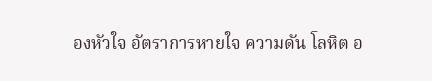องหัวใจ อัตราการหายใจ ความดัน โลหิต อ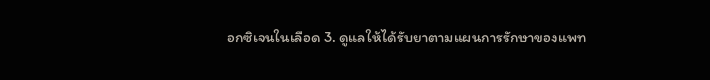อกซิเจนในเลือด 3. ดูแลให้ได้รับยาตามแผนการรักษาของแพท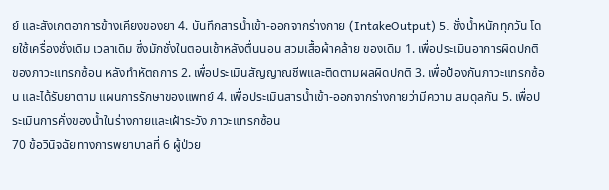ย์ และสังเกตอาการข้างเคียงของยา 4. บันทึกสารน้ำเข้า-ออกจากร่างกาย (IntakeOutput) 5. ชั่งน้ำหนักทุกวัน โดยใช้เครื่องชั่งเดิม เวลาเดิม ซึ่งมักชั่งในตอนเช้าหลังตื่นนอน สวมเสื้อผ้าคล้าย ของเดิม 1. เพื่อประเมินอาการผิดปกติของภาวะแทรกซ้อน หลังทำหัตถการ 2. เพื่อประเมินสัญญาณชีพและติดตามผลผิดปกติ 3. เพื่อป้องกันภาวะแทรกซ้อน และได้รับยาตาม แผนการรักษาของแพทย์ 4. เพื่อประเมินสารน้ำเข้า-ออกจากร่างกายว่ามีความ สมดุลกัน 5. เพื่อประเมินการคั่งของน้ำในร่างกายและเฝ้าระวัง ภาวะแทรกซ้อน
70 ข้อวินิจฉัยทางการพยาบาลที่ 6 ผู้ป่วย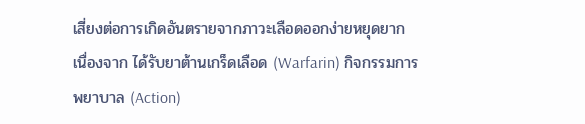เสี่ยงต่อการเกิดอันตรายจากภาวะเลือดออกง่ายหยุดยาก เนื่องจาก ได้รับยาต้านเกร็ดเลือด (Warfarin) กิจกรรมการพยาบาล (Action)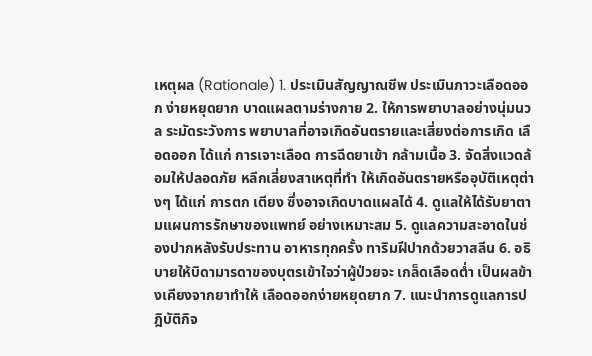เหตุผล (Rationale) 1. ประเมินสัญญาณชีพ ประเมินภาวะเลือดออก ง่ายหยุดยาก บาดแผลตามร่างกาย 2. ให้การพยาบาลอย่างนุ่มนวล ระมัดระวังการ พยาบาลที่อาจเกิดอันตรายและเสี่ยงต่อการเกิด เลือดออก ได้แก่ การเจาะเลือด การฉีดยาเข้า กล้ามเนื้อ 3. จัดสิ่งแวดล้อมให้ปลอดภัย หลีกเลี่ยงสาเหตุที่ทำ ให้เกิดอันตรายหรืออุบัติเหตุต่างๆ ได้แก่ การตก เตียง ซึ่งอาจเกิดบาดแผลได้ 4. ดูแลให้ได้รับยาตามแผนการรักษาของแพทย์ อย่างเหมาะสม 5. ดูแลความสะอาดในช่องปากหลังรับประทาน อาหารทุกครั้ง ทาริมฝีปากด้วยวาสลีน 6. อธิบายให้บิดามารดาของบุตรเข้าใจว่าผู้ป่วยจะ เกล็ดเลือดต่ำ เป็นผลข้างเคียงจากยาทำให้ เลือดออกง่ายหยุดยาก 7. แนะนำการดูแลการปฎิบัติกิจ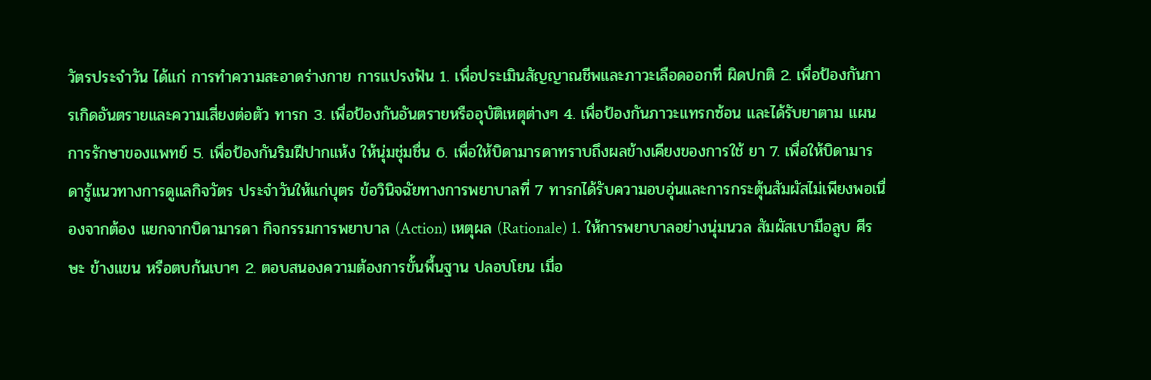วัตรประจำวัน ได้แก่ การทำความสะอาดร่างกาย การแปรงฟัน 1. เพื่อประเมินสัญญาณชีพและภาวะเลือดออกที่ ผิดปกติ 2. เพื่อป้องกันการเกิดอันตรายและความเสี่ยงต่อตัว ทารก 3. เพื่อป้องกันอันตรายหรืออุบัติเหตุต่างๆ 4. เพื่อป้องกันภาวะแทรกซ้อน และได้รับยาตาม แผนการรักษาของแพทย์ 5. เพื่อป้องกันริมฝีปากแห้ง ให้นุ่มชุ่มชื่น 6. เพื่อให้บิดามารดาทราบถึงผลข้างเคียงของการใช้ ยา 7. เพื่อให้บิดามารดารู้แนวทางการดูแลกิจวัตร ประจำวันให้แก่บุตร ข้อวินิจฉัยทางการพยาบาลที่ 7 ทารกได้รับความอบอุ่นและการกระตุ้นสัมผัสไม่เพียงพอเนื่องจากต้อง แยกจากบิดามารดา กิจกรรมการพยาบาล (Action) เหตุผล (Rationale) 1. ให้การพยาบาลอย่างนุ่มนวล สัมผัสเบามือลูบ ศีรษะ ข้างแขน หรือตบก้นเบาๆ 2. ตอบสนองความต้องการขั้นพื้นฐาน ปลอบโยน เมื่อ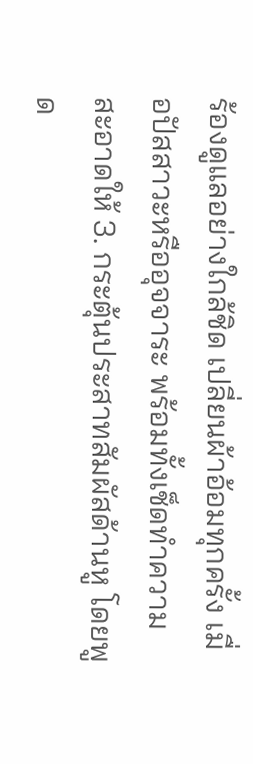ร้องดูแลอย่างใกล้ชิด เปลี่ยนผ้าอ้อมทุกครั้ง เมื่อปัสสาวะหรืออุจจาระ พร้อมทั้งเช็ดทำความ สะอาดให้ 3. กระตุ้นประสาทสัมผัสด้านหู โดยพูด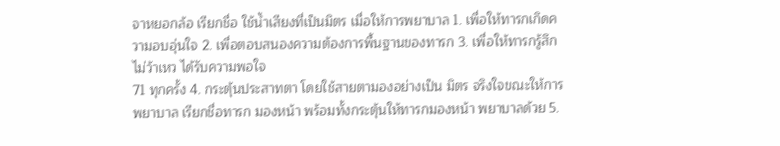จาหยอกล้อ เรียกชื่อ ใช้น้ำเสียงที่เป็นมิตร เมื่อให้การพยาบาล 1. เพื่อให้ทารกเกิดความอบอุ่นใจ 2. เพื่อตอบสนองความต้องการพื้นฐานของทารก 3. เพื่อให้ทารกรู้สึกไม่ว้าเหว ได้รับความพอใจ
71 ทุกครั้ง 4. กระตุ้นประสาทตา โดยใช้สายตามองอย่างเป็น มิตร จริงใจขณะให้การพยาบาล เรียกชื่อทารก มองหน้า พร้อมทั้งกระตุ้นให้ทารกมองหน้า พยาบาลด้วย 5.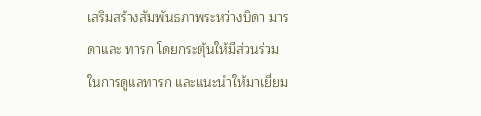เสริมสร้างสัมพันธภาพระหว่างบิดา มารดาและ ทารก โดยกระตุ้นให้มีส่วนร่วมในการดูแลทารก และแนะนำให้มาเยี่ยม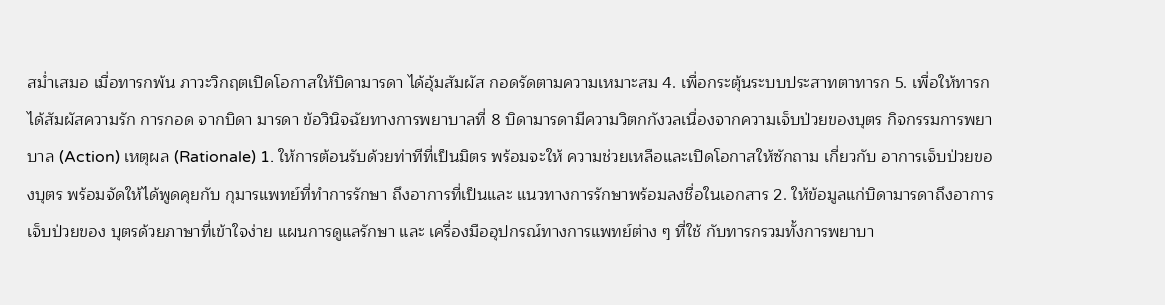สม่ำเสมอ เมื่อทารกพ้น ภาวะวิกฤตเปิดโอกาสให้บิดามารดา ได้อุ้มสัมผัส กอดรัดตามความเหมาะสม 4. เพื่อกระตุ้นระบบประสาทตาทารก 5. เพื่อให้ทารกได้สัมผัสความรัก การกอด จากบิดา มารดา ข้อวินิจฉัยทางการพยาบาลที่ 8 บิดามารดามีความวิตกกังวลเนื่องจากความเจ็บป่วยของบุตร กิจกรรมการพยาบาล (Action) เหตุผล (Rationale) 1. ให้การต้อนรับด้วยท่าทีที่เป็นมิตร พร้อมจะให้ ความช่วยเหลือและเปิดโอกาสให้ซักถาม เกี่ยวกับ อาการเจ็บป่วยของบุตร พร้อมจัดให้ได้พูดคุยกับ กุมารแพทย์ที่ทำการรักษา ถึงอาการที่เป็นและ แนวทางการรักษาพร้อมลงชื่อในเอกสาร 2. ให้ข้อมูลแก่บิดามารดาถึงอาการเจ็บป่วยของ บุตรด้วยภาษาที่เข้าใจง่าย แผนการดูแลรักษา และ เครื่องมืออุปกรณ์ทางการแพทย์ต่าง ๆ ที่ใช้ กับทารกรวมทั้งการพยาบา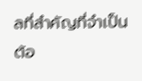ลที่สำคัญที่จำเป็นต้อ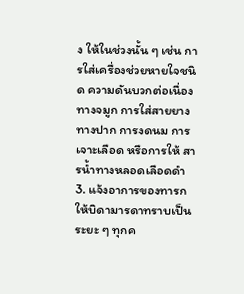ง ให้ในช่วงนั้น ๆ เช่น การใส่เครื่องช่วยหายใจชนิด ความดันบวกต่อเนื่องทางจมูก การใส่สายยาง ทางปาก การงดนม การเจาะเลือด หรือการให้ สารน้ำทางหลอดเลือดดำ 3. แจ้งอาการของทารกให้บิดามารดาทราบเป็น ระยะ ๆ ทุกค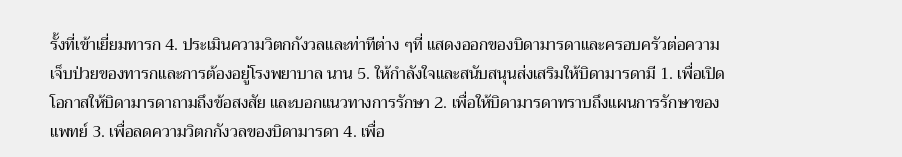รั้งที่เข้าเยี่ยมทารก 4. ประเมินความวิตกกังวลและท่าทีต่าง ๆที่ แสดงออกของบิดามารดาและครอบครัวต่อความ เจ็บป่วยของทารกและการต้องอยู่โรงพยาบาล นาน 5. ให้กำลังใจและสนับสนุนส่งเสริมให้บิดามารดามี 1. เพื่อเปิดโอกาสให้บิดามารดาถามถึงข้อสงสัย และบอกแนวทางการรักษา 2. เพื่อให้บิดามารดาทราบถึงแผนการรักษาของ แพทย์ 3. เพื่อลดความวิตกกังวลของบิดามารดา 4. เพื่อ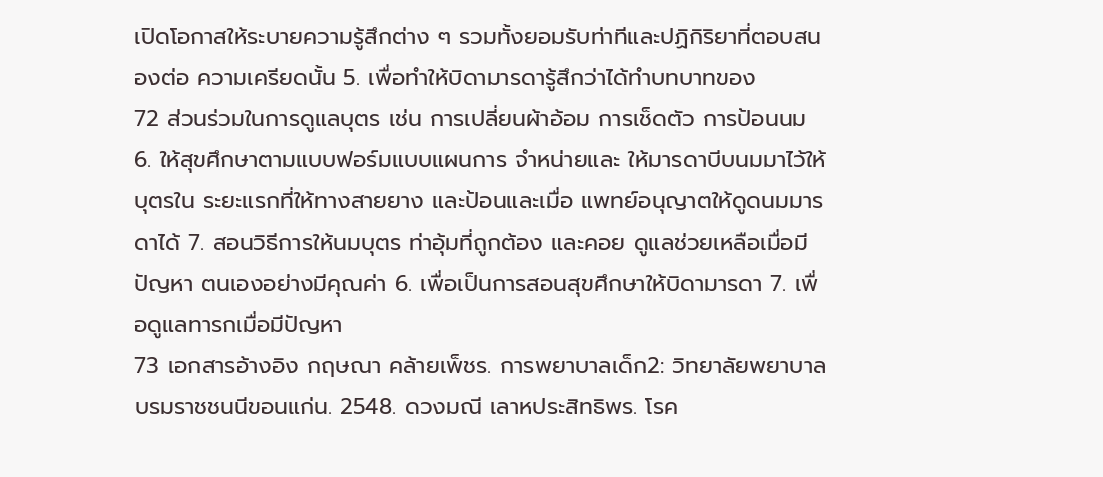เปิดโอกาสให้ระบายความรู้สึกต่าง ๆ รวมทั้งยอมรับท่าทีและปฏิกิริยาที่ตอบสนองต่อ ความเครียดนั้น 5. เพื่อทำให้บิดามารดารู้สึกว่าได้ทำบทบาทของ
72 ส่วนร่วมในการดูแลบุตร เช่น การเปลี่ยนผ้าอ้อม การเช็ดตัว การป้อนนม 6. ให้สุขศึกษาตามแบบฟอร์มแบบแผนการ จำหน่ายและ ให้มารดาบีบนมมาไว้ให้บุตรใน ระยะแรกที่ให้ทางสายยาง และป้อนและเมื่อ แพทย์อนุญาตให้ดูดนมมารดาได้ 7. สอนวิธีการให้นมบุตร ท่าอุ้มที่ถูกต้อง และคอย ดูแลช่วยเหลือเมื่อมีปัญหา ตนเองอย่างมีคุณค่า 6. เพื่อเป็นการสอนสุขศึกษาให้บิดามารดา 7. เพื่อดูแลทารกเมื่อมีปัญหา
73 เอกสารอ้างอิง กฤษณา คล้ายเพ็ชร. การพยาบาลเด็ก2: วิทยาลัยพยาบาลบรมราชชนนีขอนแก่น. 2548. ดวงมณี เลาหประสิทธิพร. โรค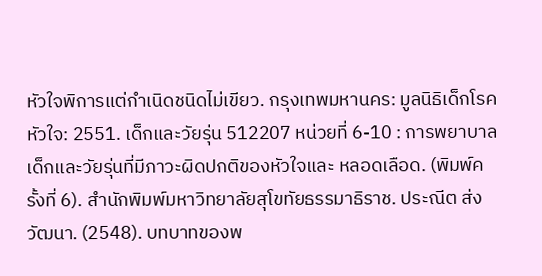หัวใจพิการแต่กำเนิดชนิดไม่เขียว. กรุงเทพมหานคร: มูลนิธิเด็กโรคหัวใจ: 2551. เด็กและวัยรุ่น 512207 หน่วยที่ 6-10 : การพยาบาลเด็กและวัยรุ่นที่มีภาวะผิดปกติของหัวใจและ หลอดเลือด. (พิมพ์ครั้งที่ 6). สำนักพิมพ์มหาวิทยาลัยสุโขทัยธรรมาธิราช. ประณีต ส่งวัฒนา. (2548). บทบาทของพ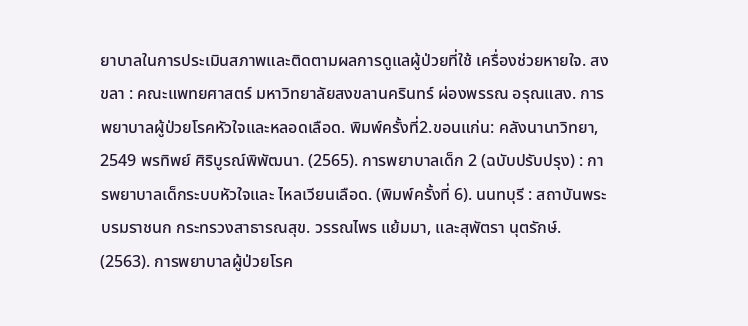ยาบาลในการประเมินสภาพและติดตามผลการดูแลผู้ป่วยที่ใช้ เครื่องช่วยหายใจ. สงขลา : คณะแพทยศาสตร์ มหาวิทยาลัยสงขลานครินทร์ ผ่องพรรณ อรุณแสง. การพยาบาลผู้ป่วยโรคหัวใจและหลอดเลือด. พิมพ์ครั้งที่2.ขอนแก่น: คลังนานาวิทยา, 2549 พรทิพย์ ศิริบูรณ์พิพัฒนา. (2565). การพยาบาลเด็ก 2 (ฉบับปรับปรุง) : การพยาบาลเด็กระบบหัวใจและ ไหลเวียนเลือด. (พิมพ์ครั้งที่ 6). นนทบุรี : สถาบันพระบรมราชนก กระทรวงสาธารณสุข. วรรณไพร แย้มมา, และสุพัตรา นุตรักษ์. (2563). การพยาบาลผู้ป่วยโรค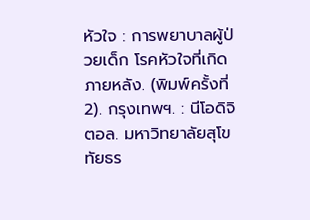หัวใจ : การพยาบาลผู้ป่วยเด็ก โรคหัวใจที่เกิดภายหลัง. (พิมพ์ครั้งที่ 2). กรุงเทพฯ. : นีโอดิจิตอล. มหาวิทยาลัยสุโขทัยธร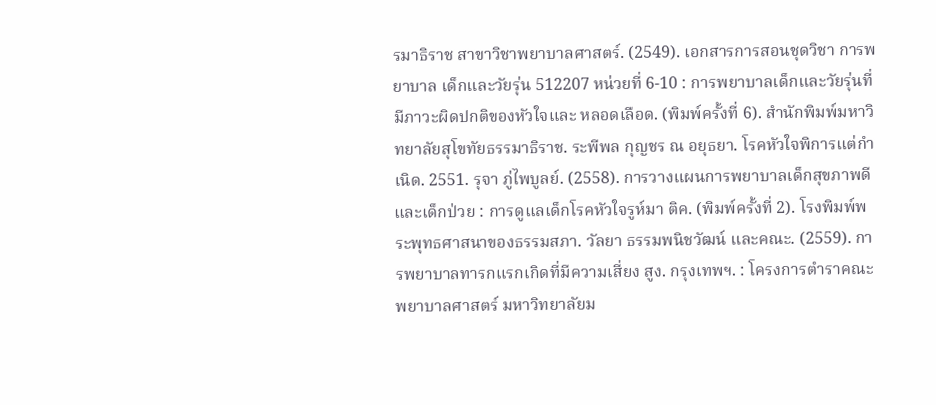รมาธิราช สาขาวิชาพยาบาลศาสตร์. (2549). เอกสารการสอนชุดวิชา การพยาบาล เด็กและวัยรุ่น 512207 หน่วยที่ 6-10 : การพยาบาลเด็กและวัยรุ่นที่มีภาวะผิดปกติของหัวใจและ หลอดเลือด. (พิมพ์ครั้งที่ 6). สำนักพิมพ์มหาวิทยาลัยสุโขทัยธรรมาธิราช. ระพีพล กุญชร ณ อยุธยา. โรคหัวใจพิการแต่กำเนิด. 2551. รุจา ภู่ไพบูลย์. (2558). การวางแผนการพยาบาลเด็กสุขภาพดีและเด็กป่วย : การดูแลเด็กโรคหัวใจรูห์มา ติค. (พิมพ์ครั้งที่ 2). โรงพิมพ์พระพุทธศาสนาของธรรมสภา. วัลยา ธรรมพนิชวัฒน์ และคณะ. (2559). การพยาบาลทารกแรกเกิดที่มีความเสี่ยง สูง. กรุงเทพฯ. : โครงการตำราคณะพยาบาลศาสตร์ มหาวิทยาลัยม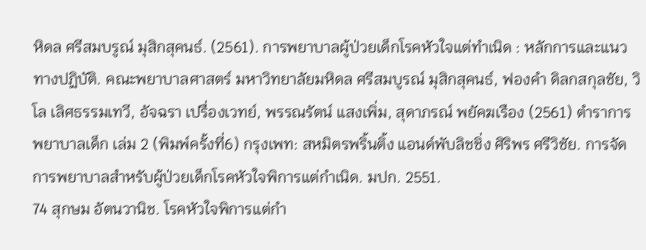หิดล ศรีสมบรูณ์ มุสิกสุคนธ์. (2561). การพยาบาลผู้ป่วยเด็กโรคหัวใจแต่ทําเนิด : หลักการและแนวทางปฏิบัติ. คณะพยาบาลศาสตร์ มหาวิทยาลัยมหิดล ศรีสมบูรณ์ มุสิกสุคนธ์, ฟองคำ ดิลกสกุลชัย, วิโล เลิศธรรมเทวี, อัจฉรา เปรื่องเวทย์, พรรณรัตน์ แสงเพิ่ม, สุดาภรณ์ พยัคฆเรือง (2561) ตำราการพยาบาลเด็ก เล่ม 2 (พิมพ์ครั้งที่6) กรุงเพท: สหมิตรพริ้นติ้ง แอนด์พับลิชชิ่ง ศิริพร ศรีวิชัย. การจัดการพยาบาลสำหรับผู้ป่วยเด็กโรคหัวใจพิการแต่กำเนิด. มปก. 2551.
74 สุกษม อัตนวานิช. โรคหัวใจพิการแต่กำ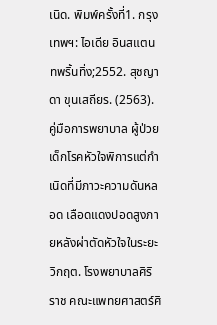เนิด. พิมพ์ครั้งที่1. กรุงเทพฯ: ไอเดีย อินสแตนทพริ้นทิ่ง;2552. สุชญาดา ขุนเสถียร. (2563). คู่มือการพยาบาล ผู้ป่วยเด็กโรคหัวใจพิการแต่กำเนิดที่มีภาวะความดันหลอด เลือดแดงปอดสูงภายหลังผ่าตัดหัวใจในระยะวิกฤต. โรงพยาบาลศิริราช คณะแพทยศาสตร์ศิ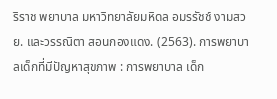ริราช พยาบาล มหาวิทยาลัยมหิดล อมรรัชช์ งามสวย. และวรรณิตา สอนกองแดง. (2563). การพยาบาลเด็กที่มีปัญหาสุขภาพ : การพยาบาล เด็ก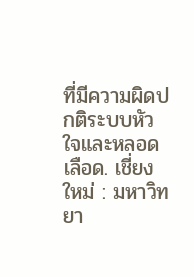ที่มีความผิดปกติระบบหัวใจและหลอดเลือด. เชี่ยงใหม่ : มหาวิทยา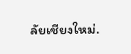ลัยเชียงใหม่.